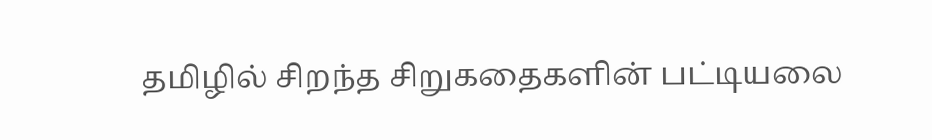தமிழில் சிறந்த சிறுகதைகளின் பட்டியலை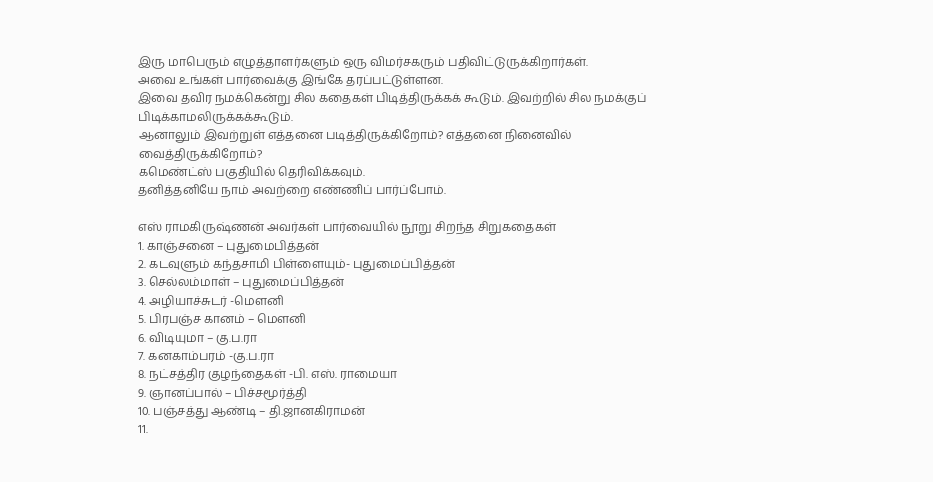இரு மாபெரும் எழுத்தாளர்களும் ஒரு விமர்சகரும் பதிவிட்டுருக்கிறார்கள்.
அவை உங்கள் பார்வைக்கு இங்கே தரப்பட்டுள்ளன.
இவை தவிர நமக்கென்று சில கதைகள் பிடித்திருக்கக் கூடும். இவற்றில் சில நமக்குப் பிடிக்காமலிருக்கக்கூடும்.
ஆனாலும் இவற்றுள் எத்தனை படித்திருக்கிறோம்? எத்தனை நினைவில் வைத்திருக்கிறோம்?
கமெண்ட்ஸ் பகுதியில் தெரிவிக்கவும்.
தனித்தனியே நாம் அவற்றை எண்ணிப் பார்ப்போம்.

எஸ் ராமகிருஷ்ணன் அவர்கள் பார்வையில் நூறு சிறந்த சிறுகதைகள்
1. காஞ்சனை – புதுமைபித்தன்
2. கடவுளும் கந்தசாமி பிள்ளையும்- புதுமைப்பித்தன்
3. செல்லம்மாள் – புதுமைப்பித்தன்
4. அழியாச்சுடர் -மௌனி
5. பிரபஞ்ச கானம் – மௌனி
6. விடியுமா – கு.ப.ரா
7. கனகாம்பரம் -கு.ப.ரா
8. நட்சத்திர குழந்தைகள் -பி. எஸ். ராமையா
9. ஞானப்பால் – பிச்சமூர்த்தி
10. பஞ்சத்து ஆண்டி – தி.ஜானகிராமன்
11.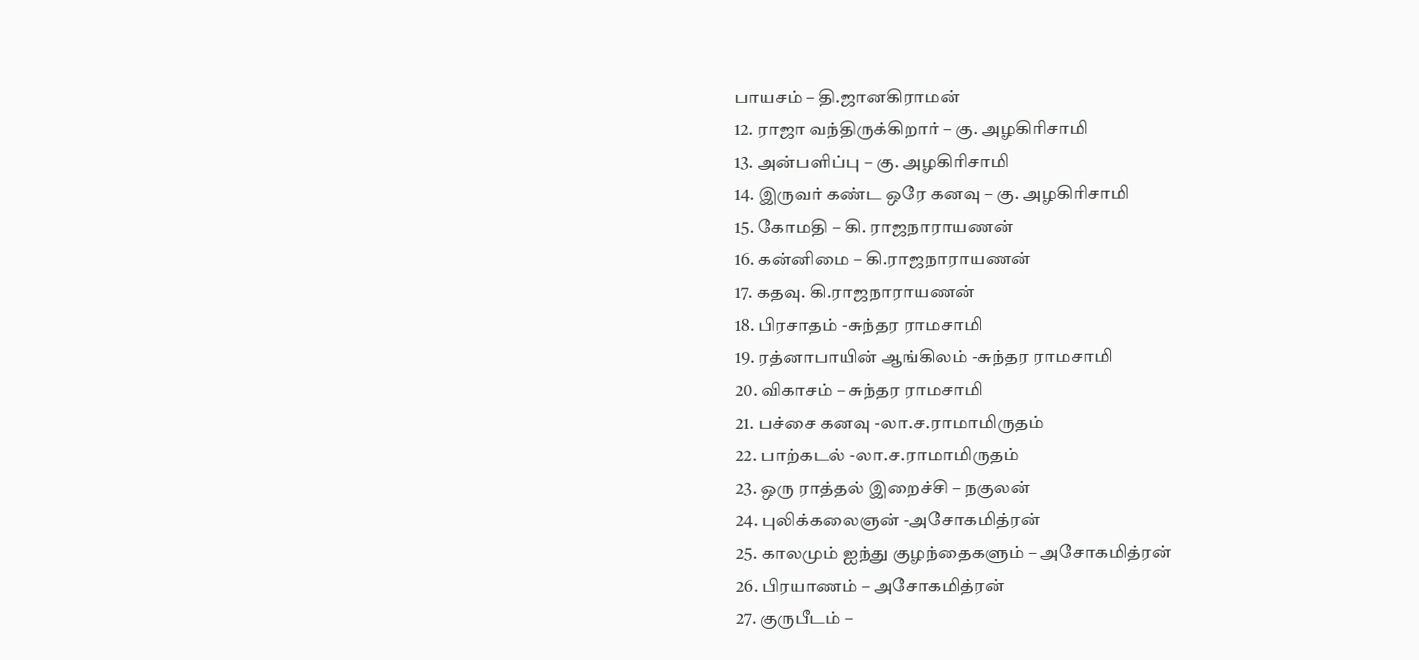பாயசம் – தி.ஜானகிராமன்
12. ராஜா வந்திருக்கிறார் – கு. அழகிரிசாமி
13. அன்பளிப்பு – கு. அழகிரிசாமி
14. இருவர் கண்ட ஒரே கனவு – கு. அழகிரிசாமி
15. கோமதி – கி. ராஜநாராயணன்
16. கன்னிமை – கி.ராஜநாராயணன்
17. கதவு. கி.ராஜநாராயணன்
18. பிரசாதம் -சுந்தர ராமசாமி
19. ரத்னாபாயின் ஆங்கிலம் -சுந்தர ராமசாமி
20. விகாசம் – சுந்தர ராமசாமி
21. பச்சை கனவு -லா.ச.ராமாமிருதம்
22. பாற்கடல் -லா.ச.ராமாமிருதம்
23. ஒரு ராத்தல் இறைச்சி – நகுலன்
24. புலிக்கலைஞன் -அசோகமித்ரன்
25. காலமும் ஐந்து குழந்தைகளும் – அசோகமித்ரன்
26. பிரயாணம் – அசோகமித்ரன்
27. குருபீடம் –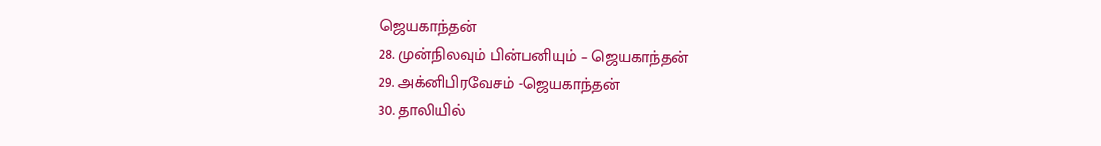ஜெயகாந்தன்
28. முன்நிலவும் பின்பனியும் – ஜெயகாந்தன்
29. அக்னிபிரவேசம் -ஜெயகாந்தன்
30. தாலியில்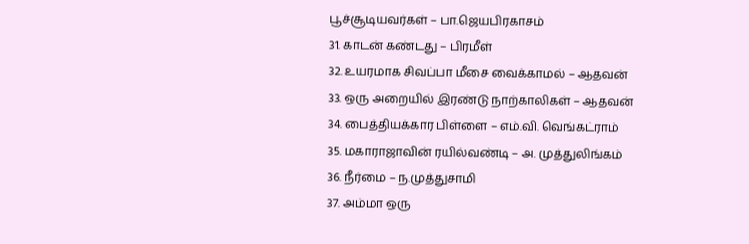பூச்சூடியவர்கள் – பா.ஜெயபிரகாசம்
31. காடன் கண்டது – பிரமீள்
32. உயரமாக சிவப்பா மீசை வைக்காமல் – ஆதவன்
33. ஒரு அறையில் இரண்டு நாற்காலிகள் – ஆதவன்
34. பைத்தியக்கார பிள்ளை – எம்.வி. வெங்கட்ராம்
35. மகாராஜாவின் ரயில்வண்டி – அ. முத்துலிங்கம்
36. நீர்மை – ந.முத்துசாமி
37. அம்மா ஒரு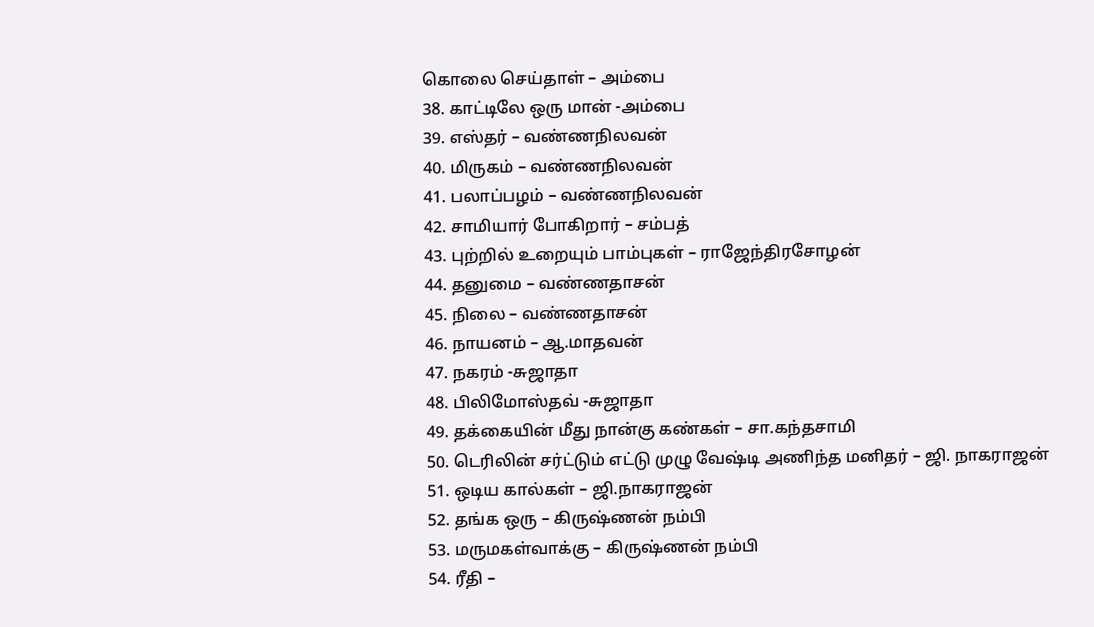கொலை செய்தாள் – அம்பை
38. காட்டிலே ஒரு மான் -அம்பை
39. எஸ்தர் – வண்ணநிலவன்
40. மிருகம் – வண்ணநிலவன்
41. பலாப்பழம் – வண்ணநிலவன்
42. சாமியார் போகிறார் – சம்பத்
43. புற்றில் உறையும் பாம்புகள் – ராஜேந்திரசோழன்
44. தனுமை – வண்ணதாசன்
45. நிலை – வண்ணதாசன்
46. நாயனம் – ஆ.மாதவன்
47. நகரம் -சுஜாதா
48. பிலிமோஸ்தவ் -சுஜாதா
49. தக்கையின் மீது நான்கு கண்கள் – சா.கந்தசாமி
50. டெரிலின் சர்ட்டும் எட்டு முழு வேஷ்டி அணிந்த மனிதர் – ஜி. நாகராஜன்
51. ஒடிய கால்கள் – ஜி.நாகராஜன்
52. தங்க ஒரு – கிருஷ்ணன் நம்பி
53. மருமகள்வாக்கு – கிருஷ்ணன் நம்பி
54. ரீதி –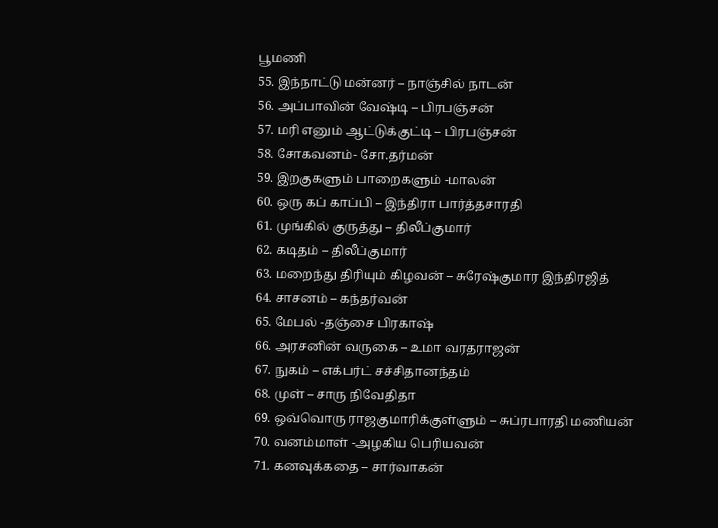பூமணி
55. இந்நாட்டு மன்னர் – நாஞ்சில் நாடன்
56. அப்பாவின் வேஷ்டி – பிரபஞ்சன்
57. மரி எனும் ஆட்டுக்குட்டி – பிரபஞ்சன்
58. சோகவனம்- சோ.தர்மன்
59. இறகுகளும் பாறைகளும் -மாலன்
60. ஒரு கப் காப்பி – இந்திரா பார்த்தசாரதி
61. முங்கில் குருத்து – திலீப்குமார்
62. கடிதம் – திலீப்குமார்
63. மறைந்து திரியும் கிழவன் – சுரேஷ்குமார இந்திரஜித்
64. சாசனம் – கந்தர்வன்
65. மேபல் -தஞ்சை பிரகாஷ்
66. அரசனின் வருகை – உமா வரதராஜன்
67. நுகம் – எக்பர்ட் சச்சிதானந்தம்
68. முள் – சாரு நிவேதிதா
69. ஒவ்வொரு ராஜகுமாரிக்குள்ளும் – சுப்ரபாரதி மணியன்
70. வனம்மாள் -அழகிய பெரியவன்
71. கனவுக்கதை – சார்வாகன்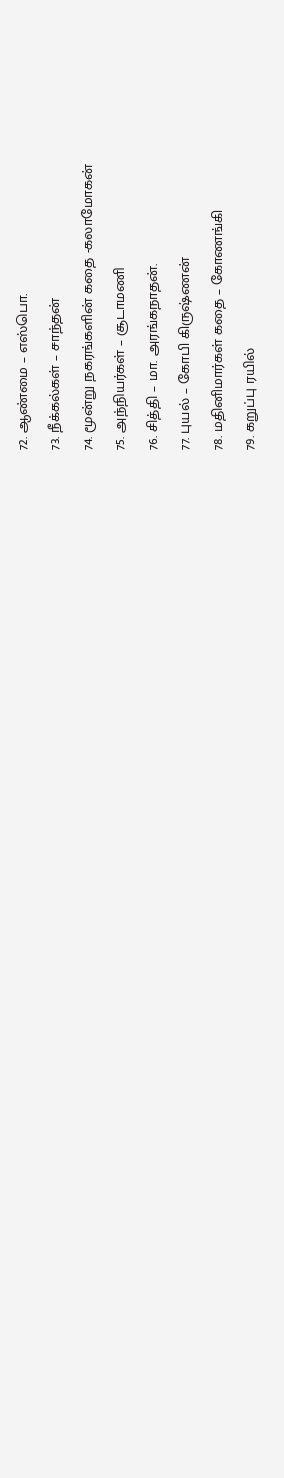72. ஆண்மை – எஸ்பொ.
73. நீக்கல்கள் – சாந்தன்
74. மூன்று நகரங்களின் கதை -கலாமோகன்
75. அந்நியர்கள் – சூடாமணி
76. சித்தி – மா. அரங்கநாதன்.
77. புயல் – கோபி கிருஷ்ணன்
78. மதினிமார்கள் கதை – கோணங்கி
79. கறுப்பு ரயில்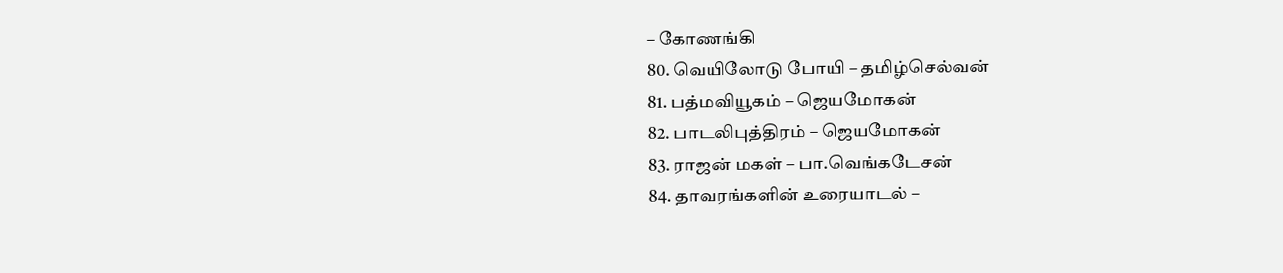– கோணங்கி
80. வெயிலோடு போயி – தமிழ்செல்வன்
81. பத்மவியூகம் – ஜெயமோகன்
82. பாடலிபுத்திரம் – ஜெயமோகன்
83. ராஜன் மகள் – பா.வெங்கடேசன்
84. தாவரங்களின் உரையாடல் –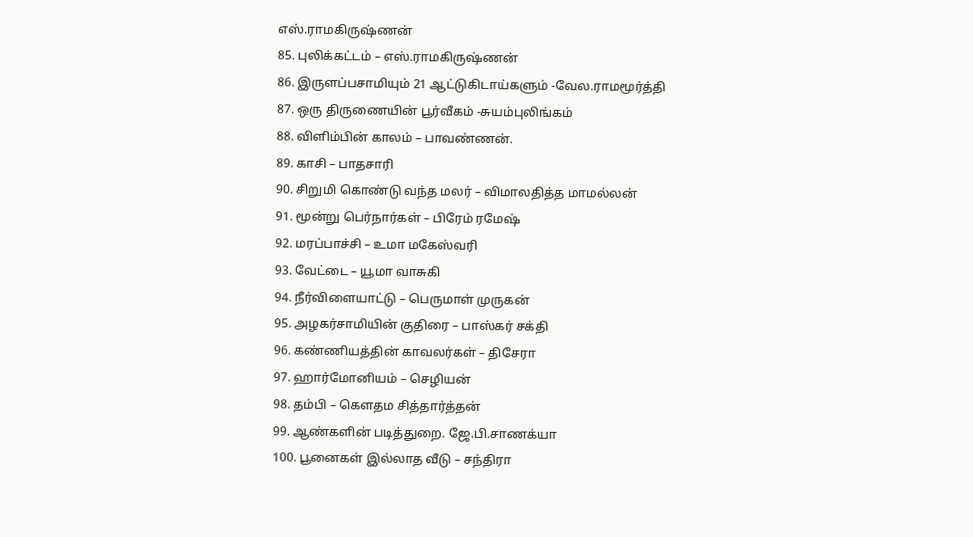எஸ்.ராமகிருஷ்ணன்
85. புலிக்கட்டம் – எஸ்.ராமகிருஷ்ணன்
86. இருளப்பசாமியும் 21 ஆட்டுகிடாய்களும் -வேல.ராமமூர்த்தி
87. ஒரு திருணையின் பூர்வீகம் -சுயம்புலிங்கம்
88. விளிம்பின் காலம் – பாவண்ணன்.
89. காசி – பாதசாரி
90. சிறுமி கொண்டு வந்த மலர் – விமாலதித்த மாமல்லன்
91. மூன்று பெர்நார்கள் – பிரேம் ரமேஷ்
92. மரப்பாச்சி – உமா மகேஸ்வரி
93. வேட்டை – யூமா வாசுகி
94. நீர்விளையாட்டு – பெருமாள் முருகன்
95. அழகர்சாமியின் குதிரை – பாஸ்கர் சக்தி
96. கண்ணியத்தின் காவலர்கள் – திசேரா
97. ஹார்மோனியம் – செழியன்
98. தம்பி – கௌதம சித்தார்த்தன்
99. ஆண்களின் படித்துறை. ஜே.பி.சாணக்யா
100. பூனைகள் இல்லாத வீடு – சந்திரா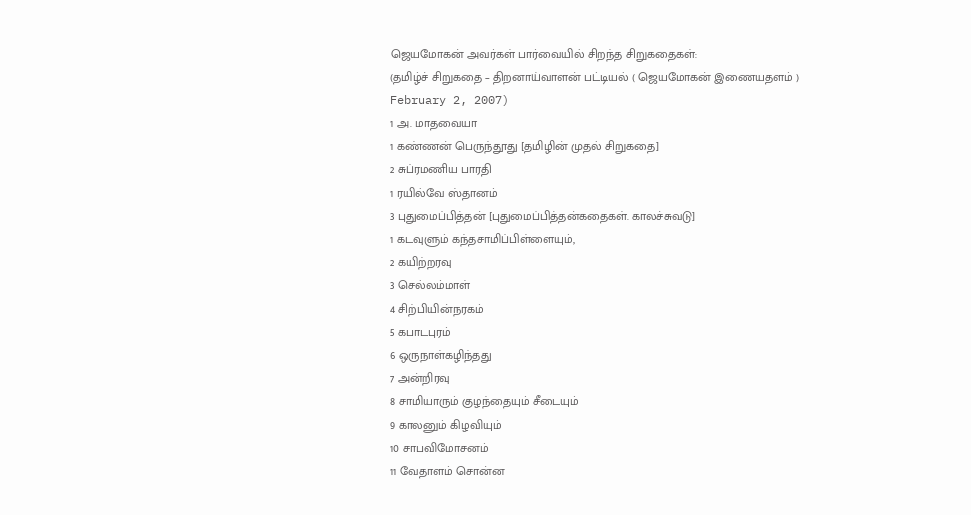ஜெயமோகன் அவர்கள் பார்வையில் சிறந்த சிறுகதைகள்:
(தமிழ்ச் சிறுகதை – திறனாய்வாளன் பட்டியல் ( ஜெயமோகன் இணையதளம் )
February 2, 2007)
1 அ. மாதவையா
1 கண்ணன் பெருந்தூது [தமிழின் முதல் சிறுகதை]
2 சுப்ரமணிய பாரதி
1 ரயில்வே ஸ்தானம்
3 புதுமைப்பித்தன் [புதுமைப்பித்தன்கதைகள். காலச்சுவடு]
1 கடவுளும் கந்தசாமிப்பிள்ளையும்,
2 கயிற்றரவு
3 செல்லம்மாள்
4 சிற்பியின்நரகம்
5 கபாடபுரம்
6 ஒருநாள்கழிந்தது
7 அன்றிரவு
8 சாமியாரும் குழந்தையும் சீடையும்
9 காலனும் கிழவியும்
10 சாபவிமோசனம்
11 வேதாளம் சொன்ன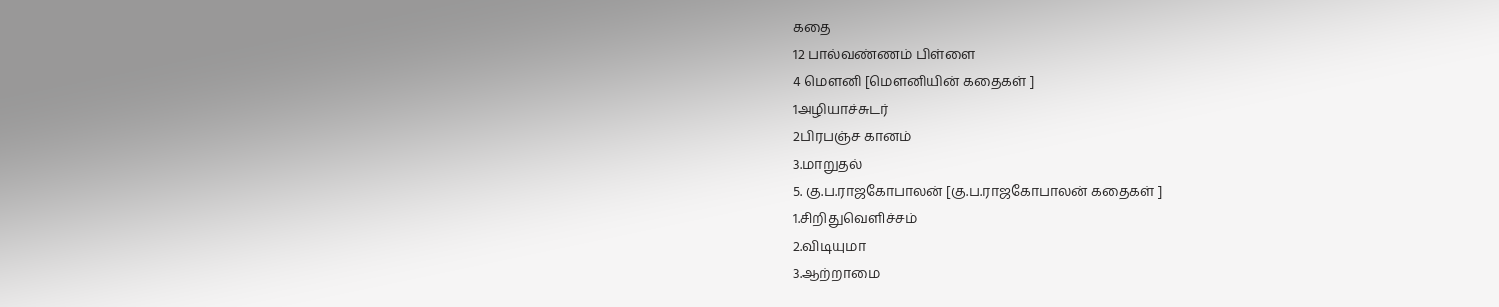கதை
12 பால்வண்ணம் பிள்ளை
4 மௌனி [மௌனியின் கதைகள் ]
1அழியாச்சுடர்
2பிரபஞ்ச கானம்
3.மாறுதல்
5. கு.ப.ராஜகோபாலன் [கு.ப.ராஜகோபாலன் கதைகள் ]
1.சிறிதுவெளிச்சம்
2.விடியுமா
3.ஆற்றாமை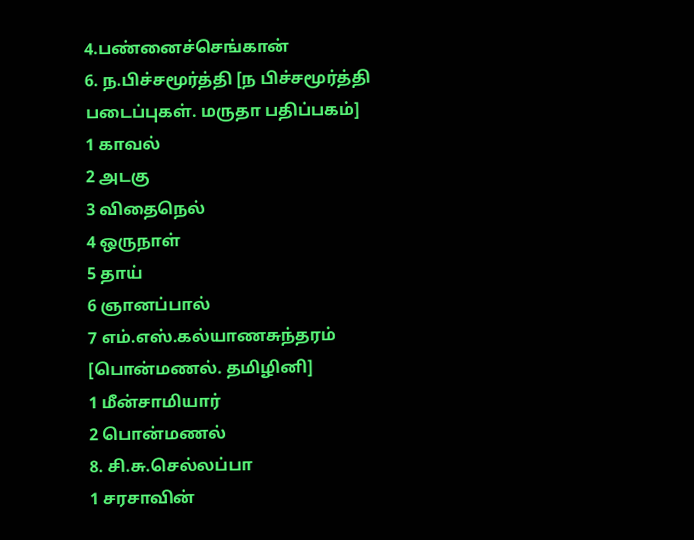4.பண்னைச்செங்கான்
6. ந.பிச்சமூர்த்தி [ந பிச்சமூர்த்தி படைப்புகள். மருதா பதிப்பகம்]
1 காவல்
2 அடகு
3 விதைநெல்
4 ஒருநாள்
5 தாய்
6 ஞானப்பால்
7 எம்.எஸ்.கல்யாணசுந்தரம் [பொன்மணல். தமிழினி]
1 மீன்சாமியார்
2 பொன்மணல்
8. சி.சு.செல்லப்பா
1 சரசாவின்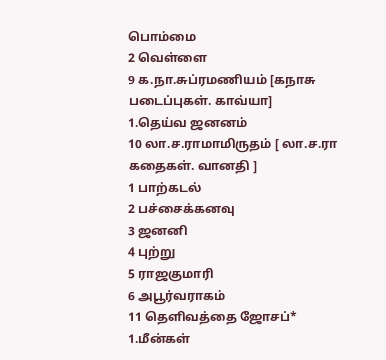பொம்மை
2 வெள்ளை
9 க.நா.சுப்ரமணியம் [கநாசு படைப்புகள். காவ்யா]
1.தெய்வ ஜனனம்
10 லா.ச.ராமாமிருதம் [ லா.ச.ரா கதைகள். வானதி ]
1 பாற்கடல்
2 பச்சைக்கனவு
3 ஜனனி
4 புற்று
5 ராஜகுமாரி
6 அபூர்வராகம்
11 தெளிவத்தை ஜோசப்*
1.மீன்கள்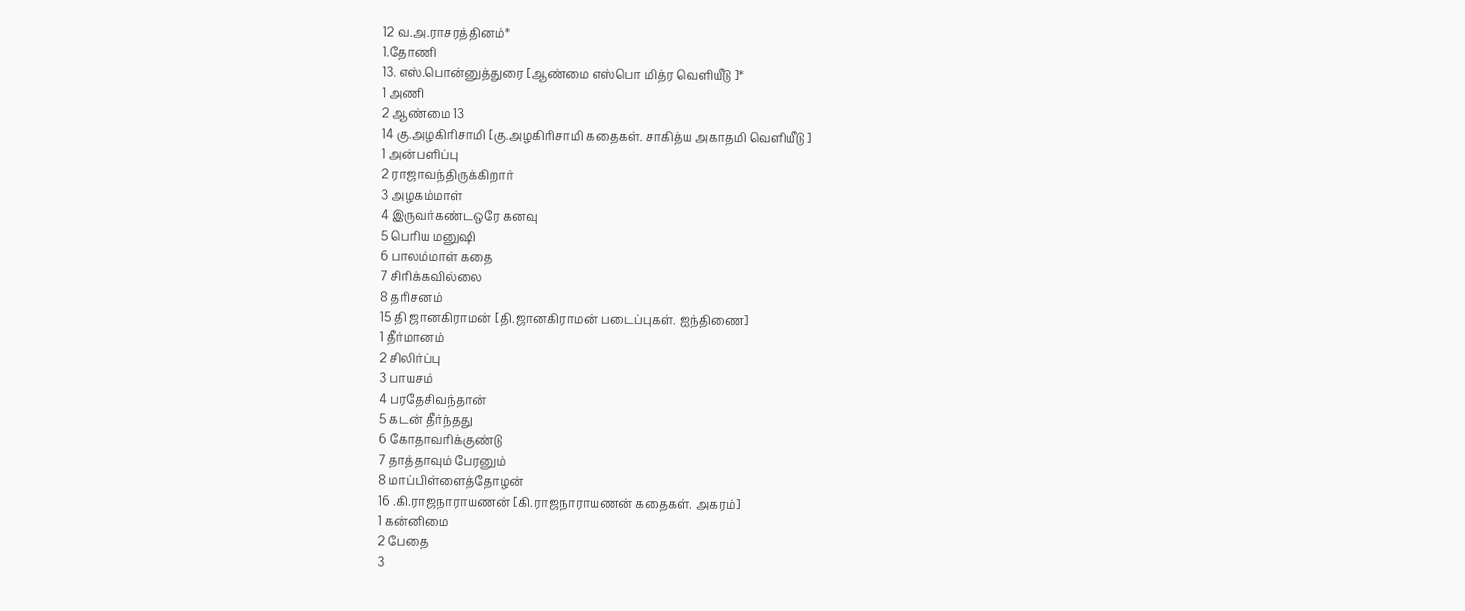12 வ.அ.ராசரத்தினம்*
1.தோணி
13. எஸ்.பொன்னுத்துரை [ஆண்மை எஸ்பொ மித்ர வெளியீடு ]*
1 அணி
2 ஆண்மை 13
14 கு.அழகிரிசாமி [கு.அழகிரிசாமி கதைகள். சாகித்ய அகாதமி வெளியீடு ]
1 அன்பளிப்பு
2 ராஜாவந்திருக்கிறார்
3 அழகம்மாள்
4 இருவர்கண்டஒரே கனவு
5 பெரிய மனுஷி
6 பாலம்மாள் கதை
7 சிரிக்கவில்லை
8 தரிசனம்
15 தி ஜானகிராமன் [தி.ஜானகிராமன் படைப்புகள். ஐந்திணை]
1 தீர்மானம்
2 சிலிர்ப்பு
3 பாயசம்
4 பரதேசிவந்தான்
5 கடன் தீர்ந்தது
6 கோதாவரிக்குண்டு
7 தாத்தாவும் பேரனும்
8 மாப்பிள்ளைத்தோழன்
16 .கி.ராஜநாராயணன் [கி.ராஜநாராயணன் கதைகள். அகரம்]
1 கன்னிமை
2 பேதை
3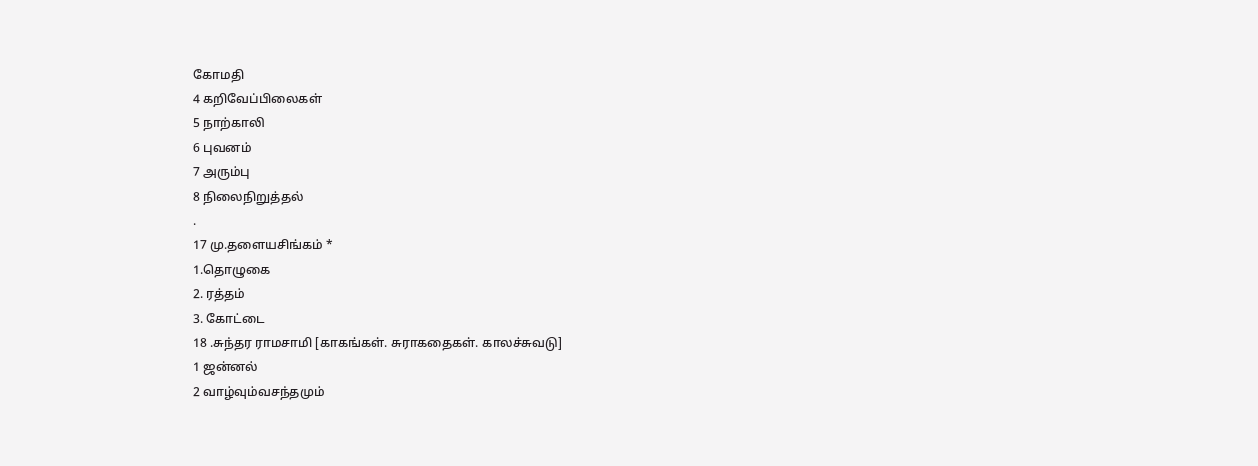கோமதி
4 கறிவேப்பிலைகள்
5 நாற்காலி
6 புவனம்
7 அரும்பு
8 நிலைநிறுத்தல்
.
17 மு.தளையசிங்கம் *
1.தொழுகை
2. ரத்தம்
3. கோட்டை
18 .சுந்தர ராமசாமி [காகங்கள். சுராகதைகள். காலச்சுவடு]
1 ஜன்னல்
2 வாழ்வும்வசந்தமும்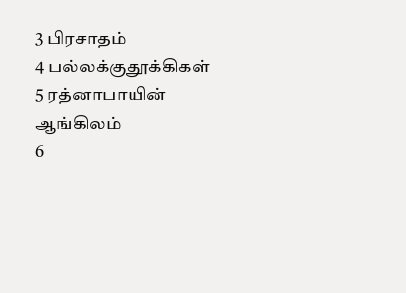3 பிரசாதம்
4 பல்லக்குதூக்கிகள்
5 ரத்னாபாயின் ஆங்கிலம்
6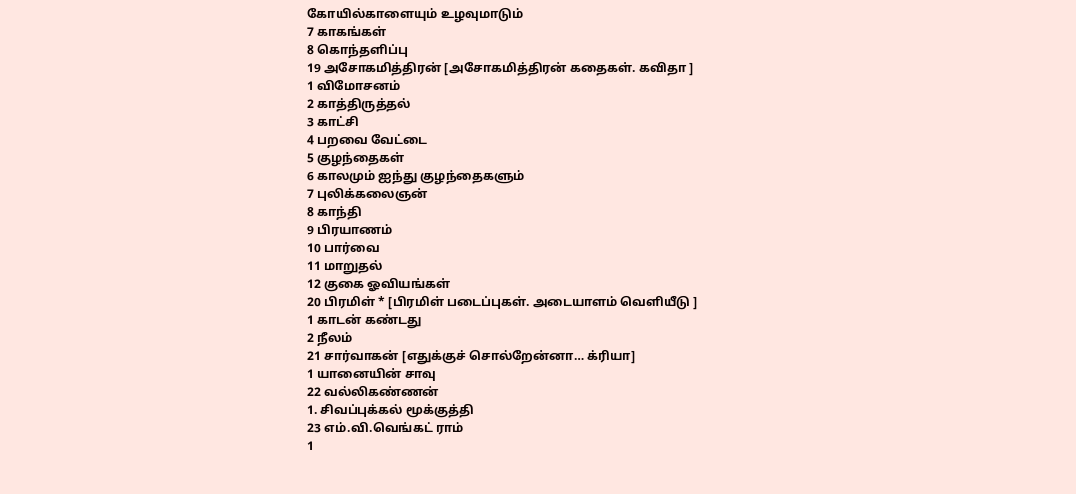கோயில்காளையும் உழவுமாடும்
7 காகங்கள்
8 கொந்தளிப்பு
19 அசோகமித்திரன் [அசோகமித்திரன் கதைகள். கவிதா ]
1 விமோசனம்
2 காத்திருத்தல்
3 காட்சி
4 பறவை வேட்டை
5 குழந்தைகள்
6 காலமும் ஐந்து குழந்தைகளும்
7 புலிக்கலைஞன்
8 காந்தி
9 பிரயாணம்
10 பார்வை
11 மாறுதல்
12 குகை ஓவியங்கள்
20 பிரமிள் * [பிரமிள் படைப்புகள். அடையாளம் வெளியீடு ]
1 காடன் கண்டது
2 நீலம்
21 சார்வாகன் [எதுக்குச் சொல்றேன்னா… க்ரியா]
1 யானையின் சாவு
22 வல்லிகண்ணன்
1. சிவப்புக்கல் மூக்குத்தி
23 எம்.வி.வெங்கட் ராம்
1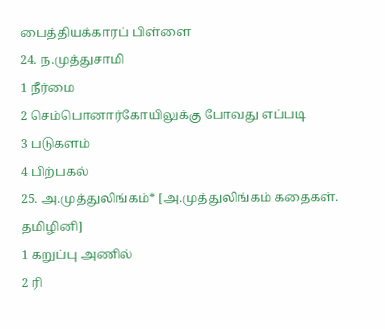பைத்தியக்காரப் பிள்ளை
24. ந.முத்துசாமி
1 நீர்மை
2 செம்பொனார்கோயிலுக்கு போவது எப்படி
3 படுகளம்
4 பிற்பகல்
25. அ.முத்துலிங்கம்* [அ.முத்துலிங்கம் கதைகள். தமிழினி]
1 கறுப்பு அணில்
2 ரி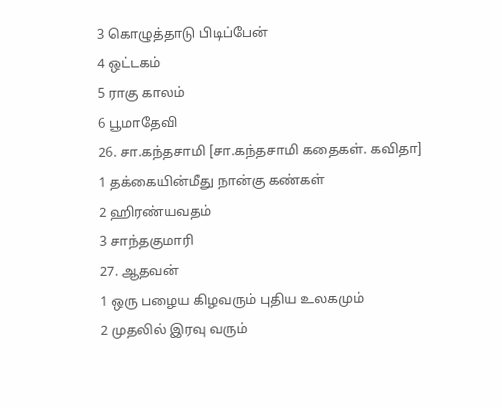3 கொழுத்தாடு பிடிப்பேன்
4 ஒட்டகம்
5 ராகு காலம்
6 பூமாதேவி
26. சா.கந்தசாமி [சா.கந்தசாமி கதைகள். கவிதா]
1 தக்கையின்மீது நான்கு கண்கள்
2 ஹிரண்யவதம்
3 சாந்தகுமாரி
27. ஆதவன்
1 ஒரு பழைய கிழவரும் புதிய உலகமும்
2 முதலில் இரவு வரும்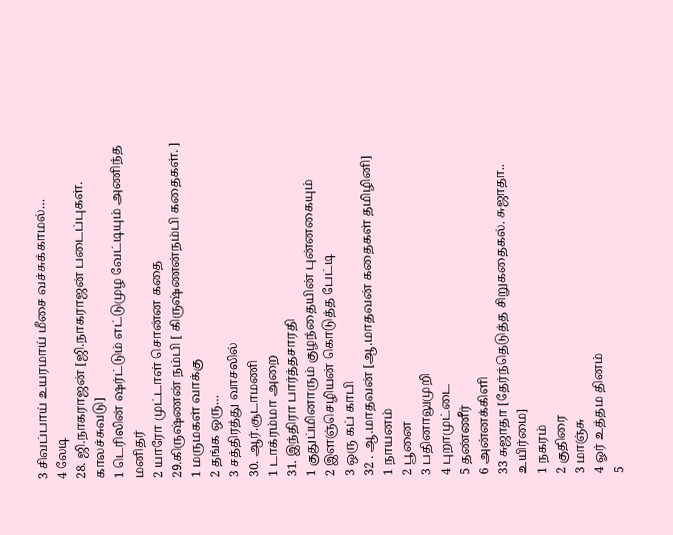3 சிவப்பாய் உயரமாய் மீசை வச்சுக்காமல்…
4 லேடி
28. ஜி.நாகராஜன் [ஜி.நாகராஜன் படைப்புகள். காலச்சுவடு]
1 டெரிலின் ஷர்ட்டும் எட்டுமுழ வேட்டியும் அணிந்த மனிதர்
2 யாரோ முட்டாள் சொன்ன கதை
29.கிருஷ்ணன் நம்பி [ கிருஷ்ணன்நம்பி கதைகள். ]
1 மருமகள் வாக்கு
2 தங்க ஒரு…
3 சத்திரத்து வாசலில்
30. ஆர்.சூடாமணி
1 டாக்ரம்மா அறை
31. இந்திரா பார்த்தசாரதி
1 குதுப்மினாரும் குழந்தையின் புன்னகையும்
2 இளஞ்செழியன் கொடுத்த பேட்டி
3 ஒரு கப் காபி
32 . ஆ.மாதவன் [ஆ.மாதவன் கதைகள் தமிழினி]
1 நாயனம்
2 பூனை
3 பதினாலுமுறி
4 புறாமுட்டை
5 தண்ணீர்
6 அன்னக்கிளி
33 சுஜாதா [தேர்ந்தெடுத்த சிறுகதைகல். சுஜாதா.. உயிர்மை]
1 நகரம்
2 குதிரை
3 மாஞ்சு
4 ஓர் உத்தம தினம்
5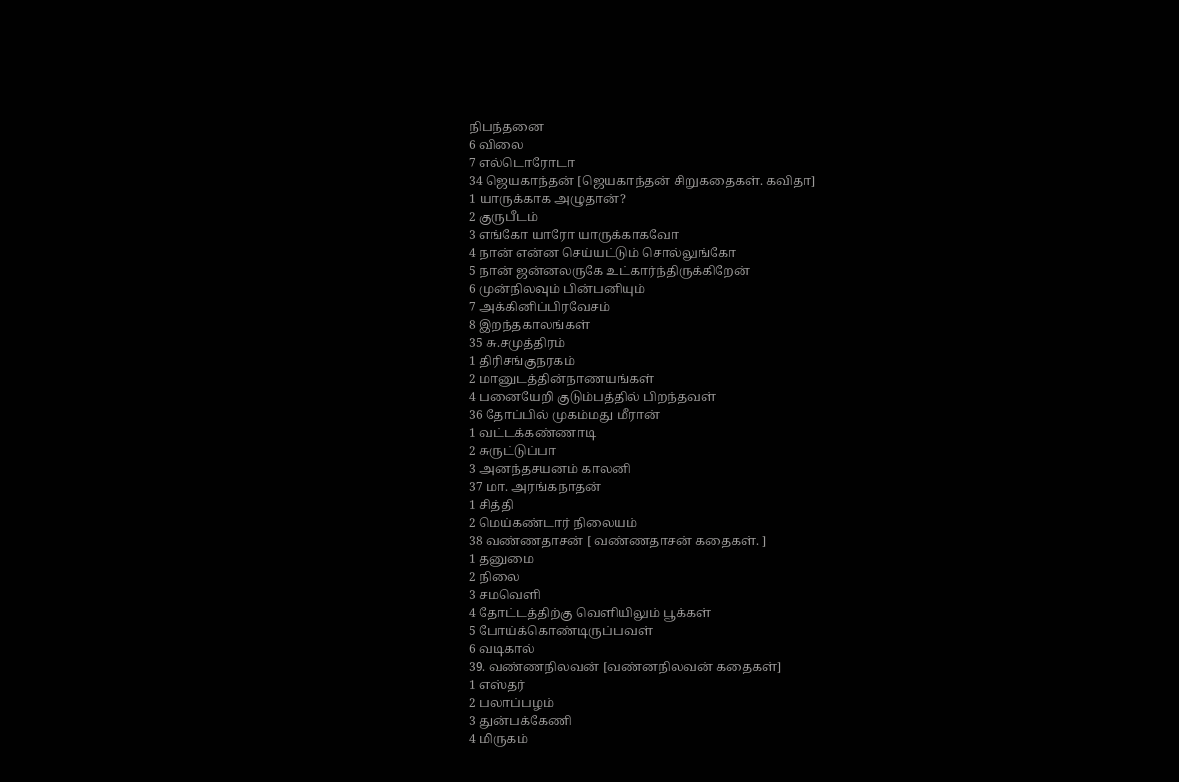நிபந்தனை
6 விலை
7 எல்டொரோடா
34 ஜெயகாந்தன் [ஜெயகாந்தன் சிறுகதைகள். கவிதா]
1 யாருக்காக அழுதான்?
2 குருபீடம்
3 எங்கோ யாரோ யாருக்காகவோ
4 நான் என்ன செய்யட்டும் சொல்லுங்கோ
5 நான் ஜன்னலருகே உட்கார்ந்திருக்கிறேன்
6 முன்நிலவும் பின்பனியும்
7 அக்கினிப்பிரவேசம்
8 இறந்தகாலங்கள்
35 சு.சமுத்திரம்
1 திரிசங்குநரகம்
2 மானுடத்தின்நாணயங்கள்
4 பனையேறி குடும்பத்தில் பிறந்தவள்
36 தோப்பில் முகம்மது மீரான்
1 வட்டக்கண்ணாடி
2 சுருட்டுப்பா
3 அனந்தசயனம் காலனி
37 மா. அரங்கநாதன்
1 சித்தி
2 மெய்கண்டார் நிலையம்
38 வண்ணதாசன் [ வண்ணதாசன் கதைகள். ]
1 தனுமை
2 நிலை
3 சமவெளி
4 தோட்டத்திற்கு வெளியிலும் பூக்கள்
5 போய்க்கொண்டிருப்பவள்
6 வடிகால்
39. வண்ணநிலவன் [வண்னநிலவன் கதைகள்]
1 எஸ்தர்
2 பலாப்பழம்
3 துன்பக்கேணி
4 மிருகம்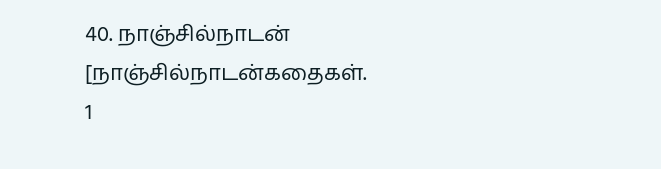40. நாஞ்சில்நாடன் [நாஞ்சில்நாடன்கதைகள்.
1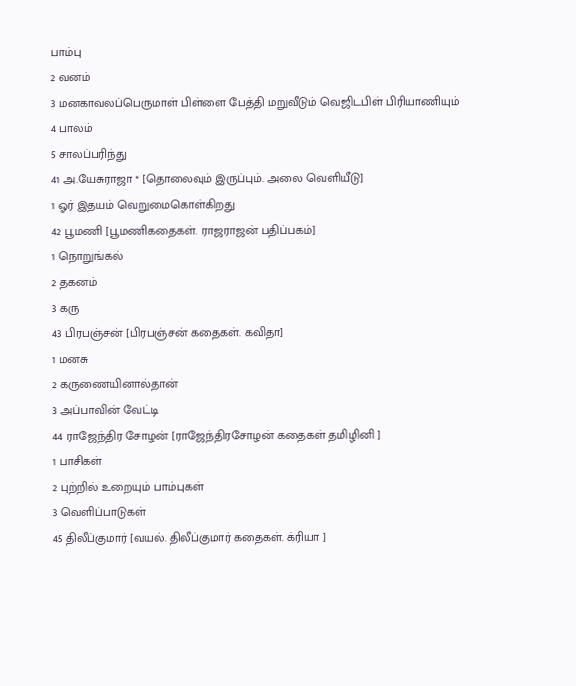பாம்பு
2 வனம்
3 மனகாவலப்பெருமாள் பிள்ளை பேத்தி மறுவீடும் வெஜிடபிள் பிரியாணியும்
4 பாலம்
5 சாலப்பரிந்து
41 அ.யேசுராஜா * [தொலைவும் இருப்பும். அலை வெளியீடு]
1 ஓர் இதயம் வெறுமைகொள்கிறது
42 பூமணி [பூமணிகதைகள். ராஜராஜன் பதிப்பகம்]
1 நொறுங்கல்
2 தகனம்
3 கரு
43 பிரபஞ்சன் [பிரபஞ்சன் கதைகள். கவிதா]
1 மனசு
2 கருணையினால்தான்
3 அப்பாவின் வேட்டி
44 ராஜேந்திர சோழன் [ராஜேந்திரசோழன் கதைகள் தமிழினி ]
1 பாசிகள்
2 புற்றில் உறையும் பாம்புகள்
3 வெளிப்பாடுகள்
45 திலீப்குமார் [வயல். திலீப்குமார் கதைகள். க்ரியா ]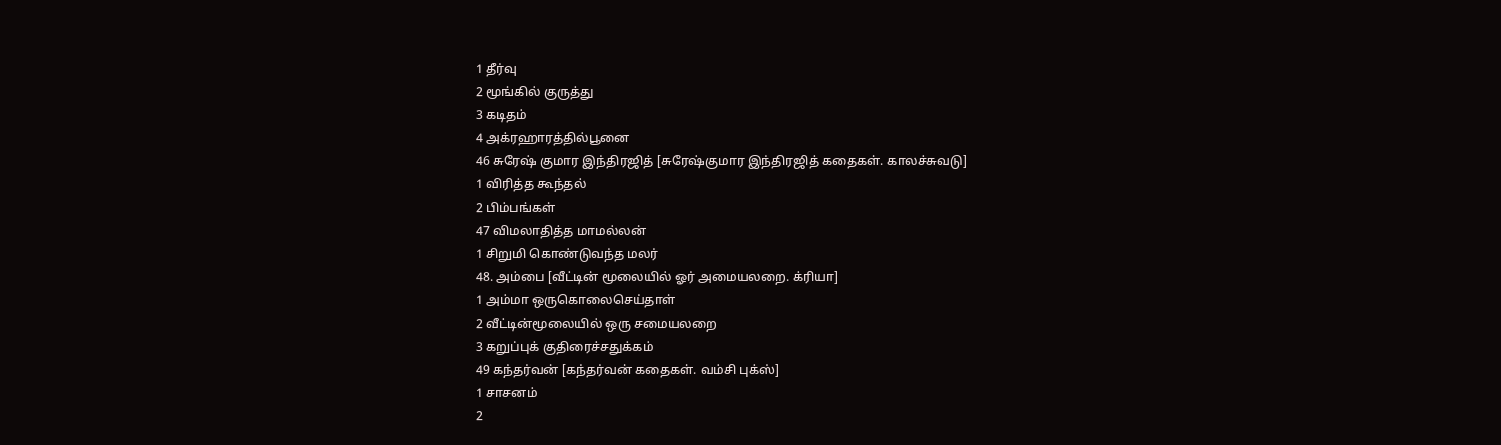1 தீர்வு
2 மூங்கில் குருத்து
3 கடிதம்
4 அக்ரஹாரத்தில்பூனை
46 சுரேஷ் குமார இந்திரஜித் [சுரேஷ்குமார இந்திரஜித் கதைகள். காலச்சுவடு]
1 விரித்த கூந்தல்
2 பிம்பங்கள்
47 விமலாதித்த மாமல்லன்
1 சிறுமி கொண்டுவந்த மலர்
48. அம்பை [வீட்டின் மூலையில் ஓர் அமையலறை. க்ரியா]
1 அம்மா ஒருகொலைசெய்தாள்
2 வீட்டின்மூலையில் ஒரு சமையலறை
3 கறுப்புக் குதிரைச்சதுக்கம்
49 கந்தர்வன் [கந்தர்வன் கதைகள். வம்சி புக்ஸ்]
1 சாசனம்
2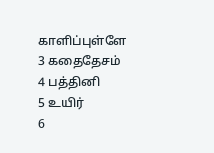காளிப்புள்ளே
3 கதைதேசம்
4 பத்தினி
5 உயிர்
6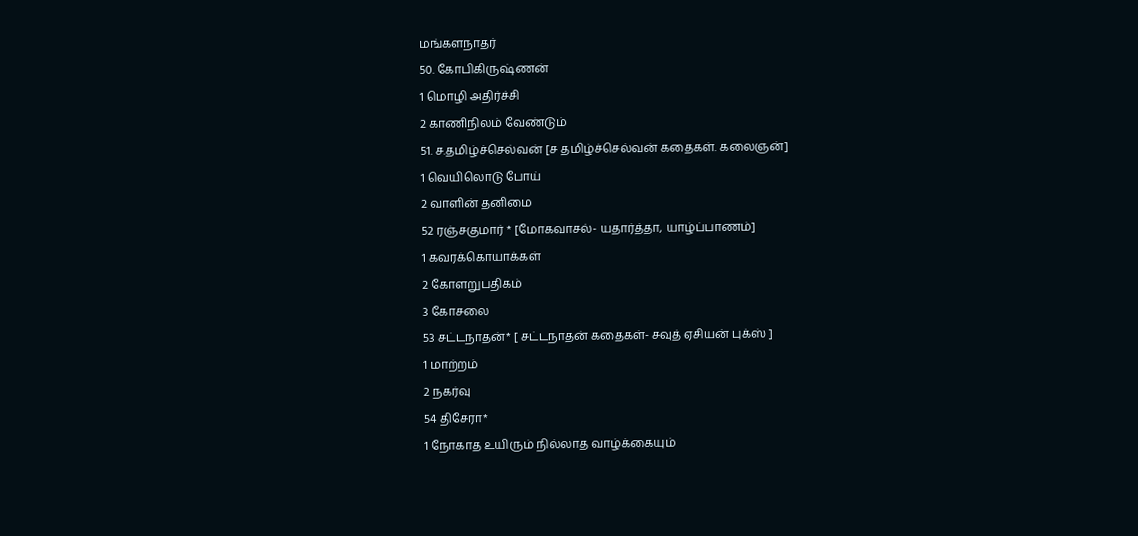மங்களநாதர்
50. கோபிகிருஷ்ணன்
1 மொழி அதிர்ச்சி
2 காணிநிலம் வேண்டும்
51. ச.தமிழ்ச்செல்வன் [ச தமிழ்ச்செல்வன் கதைகள். கலைஞன்]
1 வெயிலொடு போய்
2 வாளின் தனிமை
52 ரஞ்சகுமார் * [மோகவாசல்- யதார்த்தா, யாழ்ப்பாணம்]
1 கவரக்கொயாக்கள்
2 கோளறுபதிகம்
3 கோசலை
53 சட்டநாதன்* [ சட்டநாதன் கதைகள்- சவுத் ஏசியன் புக்ஸ் ]
1 மாற்றம்
2 நகர்வு
54 திசேரா*
1 நோகாத உயிரும் நில்லாத வாழ்க்கையும்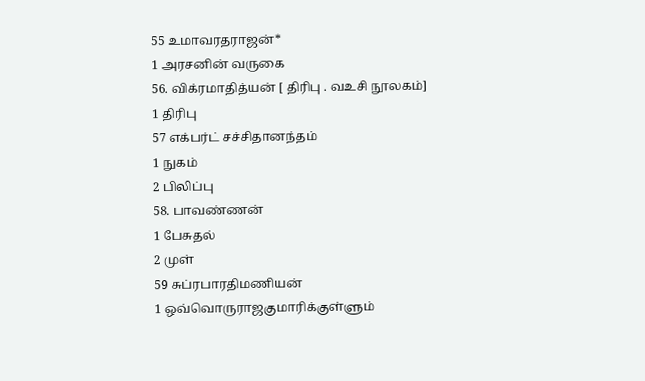55 உமாவரதராஜன்*
1 அரசனின் வருகை
56. விக்ரமாதித்யன் [ திரிபு . வஉசி நூலகம்]
1 திரிபு
57 எக்பர்ட் சச்சிதானந்தம்
1 நுகம்
2 பிலிப்பு
58. பாவண்ணன்
1 பேசுதல்
2 முள்
59 சுப்ரபாரதிமணியன்
1 ஒவ்வொருராஜகுமாரிக்குள்ளும்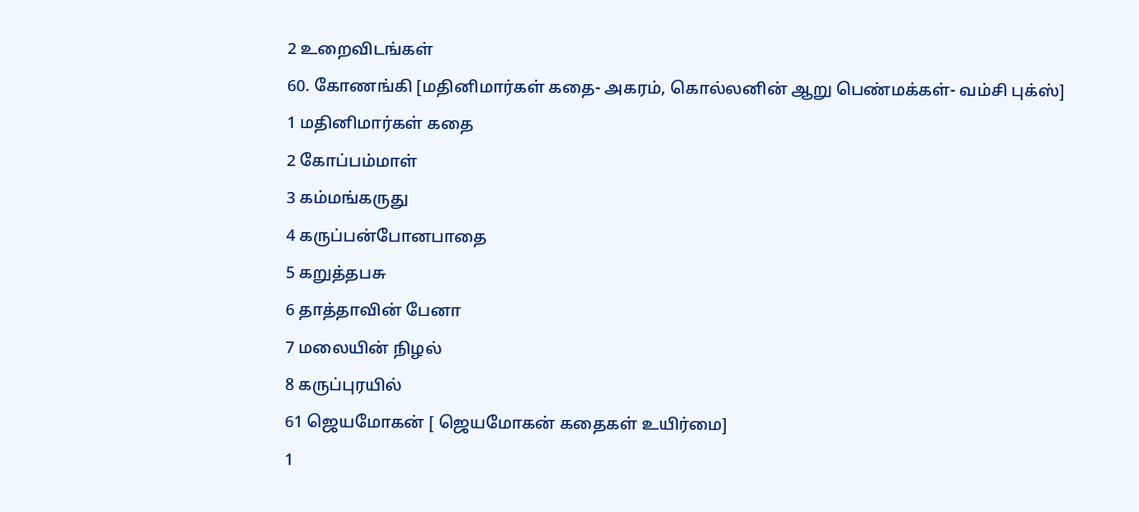2 உறைவிடங்கள்
60. கோணங்கி [மதினிமார்கள் கதை- அகரம், கொல்லனின் ஆறு பெண்மக்கள்- வம்சி புக்ஸ்]
1 மதினிமார்கள் கதை
2 கோப்பம்மாள்
3 கம்மங்கருது
4 கருப்பன்போனபாதை
5 கறுத்தபசு
6 தாத்தாவின் பேனா
7 மலையின் நிழல்
8 கருப்புரயில்
61 ஜெயமோகன் [ ஜெயமோகன் கதைகள் உயிர்மை]
1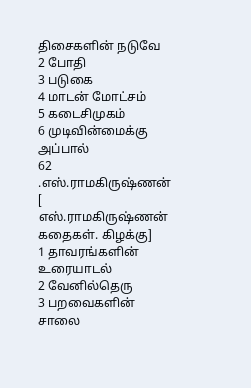திசைகளின் நடுவே
2 போதி
3 படுகை
4 மாடன் மோட்சம்
5 கடைசிமுகம்
6 முடிவின்மைக்கு அப்பால்
62 .எஸ்.ராமகிருஷ்ணன் [ எஸ்.ராமகிருஷ்ணன் கதைகள். கிழக்கு]
1 தாவரங்களின் உரையாடல்
2 வேனில்தெரு
3 பறவைகளின் சாலை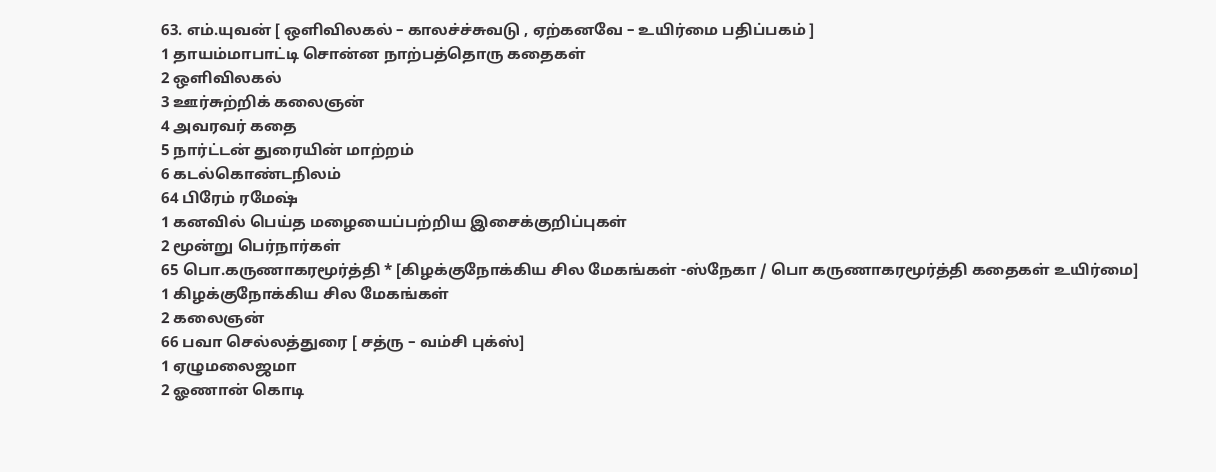63. எம்.யுவன் [ ஒளிவிலகல் – காலச்ச்சுவடு , ஏற்கனவே – உயிர்மை பதிப்பகம் ]
1 தாயம்மாபாட்டி சொன்ன நாற்பத்தொரு கதைகள்
2 ஒளிவிலகல்
3 ஊர்சுற்றிக் கலைஞன்
4 அவரவர் கதை
5 நார்ட்டன் துரையின் மாற்றம்
6 கடல்கொண்டநிலம்
64 பிரேம் ரமேஷ்
1 கனவில் பெய்த மழையைப்பற்றிய இசைக்குறிப்புகள்
2 மூன்று பெர்நார்கள்
65 பொ.கருணாகரமூர்த்தி * [கிழக்குநோக்கிய சில மேகங்கள் -ஸ்நேகா / பொ கருணாகரமூர்த்தி கதைகள் உயிர்மை]
1 கிழக்குநோக்கிய சில மேகங்கள்
2 கலைஞன்
66 பவா செல்லத்துரை [ சத்ரு – வம்சி புக்ஸ்]
1 ஏழுமலைஜமா
2 ஓணான் கொடி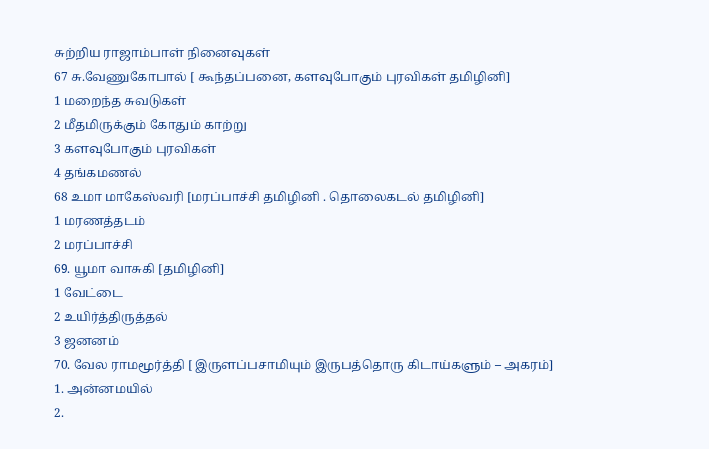சுற்றிய ராஜாம்பாள் நினைவுகள்
67 சு.வேணுகோபால் [ கூந்தப்பனை, களவுபோகும் புரவிகள் தமிழினி]
1 மறைந்த சுவடுகள்
2 மீதமிருக்கும் கோதும் காற்று
3 களவுபோகும் புரவிகள்
4 தங்கமணல்
68 உமா மாகேஸ்வரி [மரப்பாச்சி தமிழினி . தொலைகடல் தமிழினி]
1 மரணத்தடம்
2 மரப்பாச்சி
69. யூமா வாசுகி [தமிழினி]
1 வேட்டை
2 உயிர்த்திருத்தல்
3 ஜனனம்
70. வேல ராமமூர்த்தி [ இருளப்பசாமியும் இருபத்தொரு கிடாய்களும் – அகரம்]
1. அன்னமயில்
2.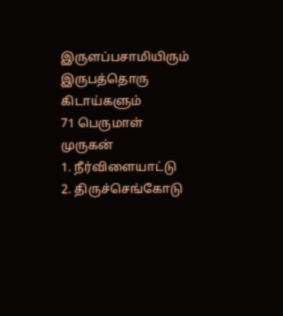இருளப்பசாமியிரும் இருபத்தொரு கிடாய்களும்
71 பெருமாள் முருகன்
1. நீர்விளையாட்டு
2. திருச்செங்கோடு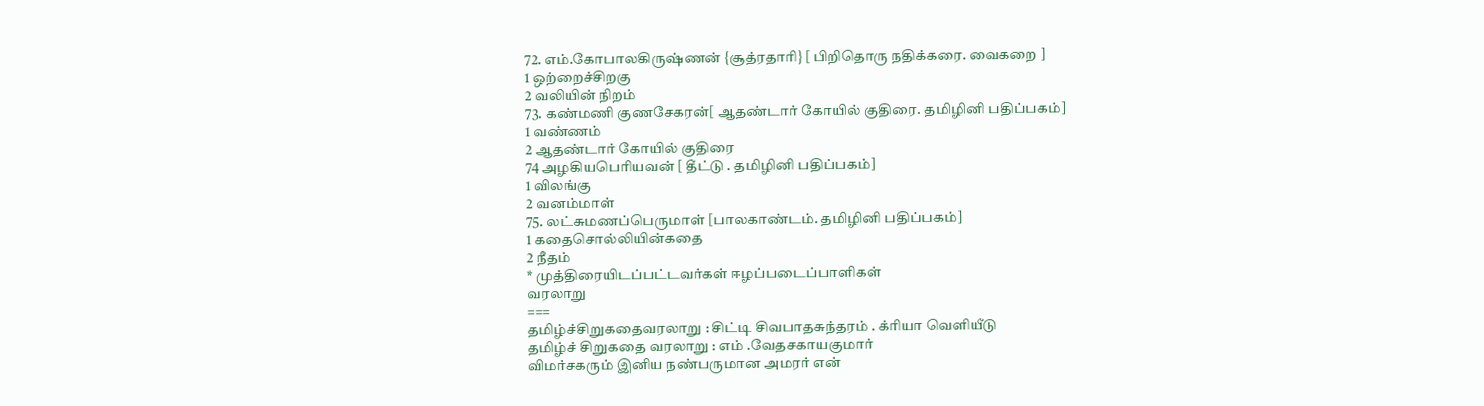72. எம்.கோபாலகிருஷ்ணன் {சூத்ரதாரி} [ பிறிதொரு நதிக்கரை. வைகறை ]
1 ஒற்றைச்சிறகு
2 வலியின் நிறம்
73. கண்மணி குணசேகரன்[ ஆதண்டார் கோயில் குதிரை. தமிழினி பதிப்பகம்]
1 வண்ணம்
2 ஆதண்டார் கோயில் குதிரை
74 அழகியபெரியவன் [ தீட்டு . தமிழினி பதிப்பகம்]
1 விலங்கு
2 வனம்மாள்
75. லட்சுமணப்பெருமாள் [பாலகாண்டம். தமிழினி பதிப்பகம்]
1 கதைசொல்லியின்கதை
2 நீதம்
* முத்திரையிடப்பட்டவர்கள் ஈழப்படைப்பாளிகள்
வரலாறு
===
தமிழ்ச்சிறுகதைவரலாறு : சிட்டி சிவபாதசுந்தரம் . க்ரியா வெளியீடு
தமிழ்ச் சிறுகதை வரலாறு : எம் .வேதசகாயகுமார்
விமர்சகரும் இனிய நண்பருமான அமரர் என்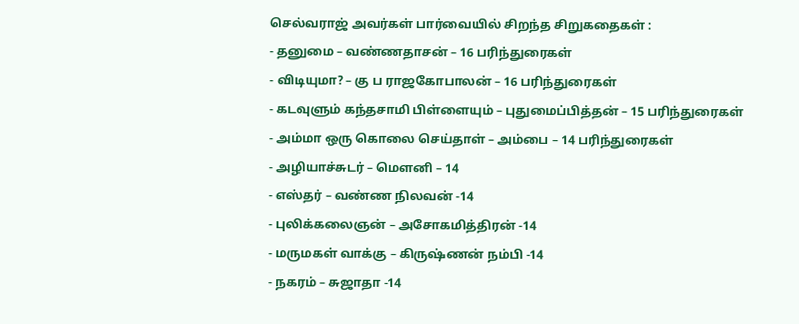செல்வராஜ் அவர்கள் பார்வையில் சிறந்த சிறுகதைகள் :
- தனுமை – வண்ணதாசன் – 16 பரிந்துரைகள்
- விடியுமா? – கு ப ராஜகோபாலன் – 16 பரிந்துரைகள்
- கடவுளும் கந்தசாமி பிள்ளையும் – புதுமைப்பித்தன் – 15 பரிந்துரைகள்
- அம்மா ஒரு கொலை செய்தாள் – அம்பை – 14 பரிந்துரைகள்
- அழியாச்சுடர் – மௌனி – 14
- எஸ்தர் – வண்ண நிலவன் -14
- புலிக்கலைஞன் – அசோகமித்திரன் -14
- மருமகள் வாக்கு – கிருஷ்ணன் நம்பி -14
- நகரம் – சுஜாதா -14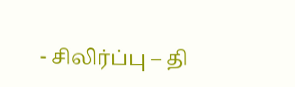- சிலிர்ப்பு – தி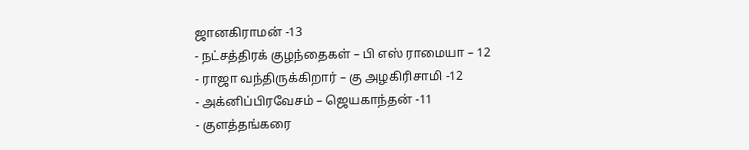ஜானகிராமன் -13
- நட்சத்திரக் குழந்தைகள் – பி எஸ் ராமையா – 12
- ராஜா வந்திருக்கிறார் – கு அழகிரிசாமி -12
- அக்னிப்பிரவேசம் – ஜெயகாந்தன் -11
- குளத்தங்கரை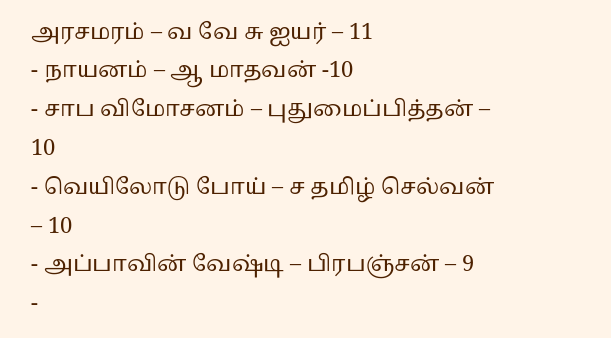அரசமரம் – வ வே சு ஐயர் – 11
- நாயனம் – ஆ மாதவன் -10
- சாப விமோசனம் – புதுமைப்பித்தன் – 10
- வெயிலோடு போய் – ச தமிழ் செல்வன் – 10
- அப்பாவின் வேஷ்டி – பிரபஞ்சன் – 9
-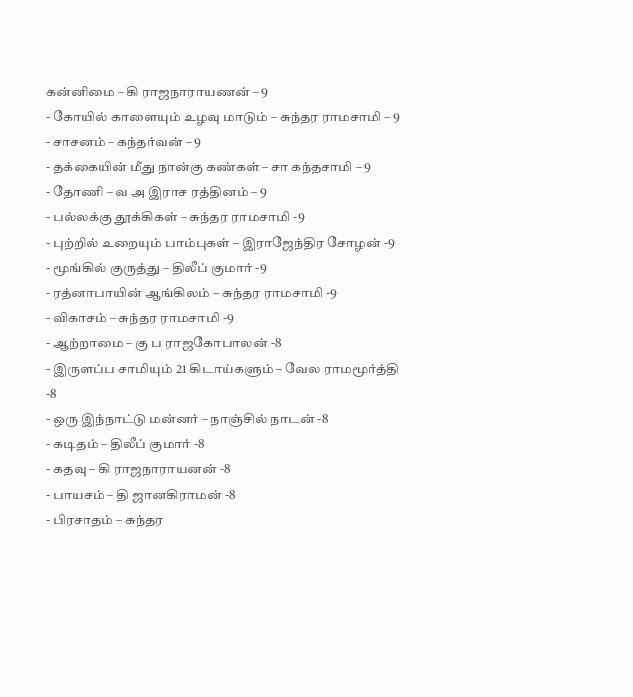கன்னிமை – கி ராஜநாராயணன் – 9
- கோயில் காளையும் உழவு மாடும் – சுந்தர ராமசாமி – 9
- சாசனம் – கந்தர்வன் – 9
- தக்கையின் மீது நான்கு கண்கள் – சா கந்தசாமி – 9
- தோணி – வ அ இராச ரத்தினம் – 9
- பல்லக்கு தூக்கிகள் – சுந்தர ராமசாமி -9
- புற்றில் உறையும் பாம்புகள் – இராஜேந்திர சோழன் -9
- மூங்கில் குருத்து – திலீப் குமார் -9
- ரத்னாபாயின் ஆங்கிலம் – சுந்தர ராமசாமி -9
- விகாசம் – சுந்தர ராமசாமி -9
- ஆற்றாமை – கு ப ராஜகோபாலன் -8
- இருளப்ப சாமியும் 21 கிடாய்களும் – வேல ராமமூர்த்தி -8
- ஒரு இந்நாட்டு மன்னர் – நாஞ்சில் நாடன் -8
- கடிதம் – திலீப் குமார் -8
- கதவு – கி ராஜநாராயனன் -8
- பாயசம் – தி ஜானகிராமன் -8
- பிரசாதம் – சுந்தர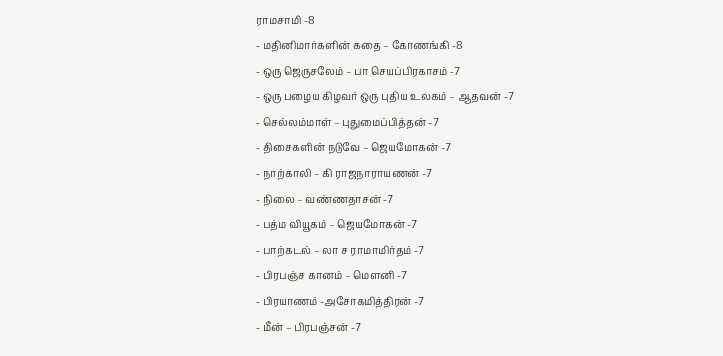ராமசாமி -8
- மதினிமார்களின் கதை – கோணங்கி -8
- ஒரு ஜெருசலேம் – பா செயப்பிரகாசம் -7
- ஒரு பழைய கிழவர் ஒரு புதிய உலகம் – ஆதவன் -7
- செல்லம்மாள் – புதுமைப்பித்தன் -7
- திசைகளின் நடுவே – ஜெயமோகன் -7
- நாற்காலி – கி ராஜநாராயணன் -7
- நிலை – வண்ணதாசன் -7
- பத்ம வியூகம் – ஜெயமோகன் -7
- பாற்கடல் – லா ச ராமாமிர்தம் -7
- பிரபஞ்ச கானம் – மௌனி -7
- பிரயாணம் -அசோகமித்திரன் -7
- மீன் – பிரபஞ்சன் -7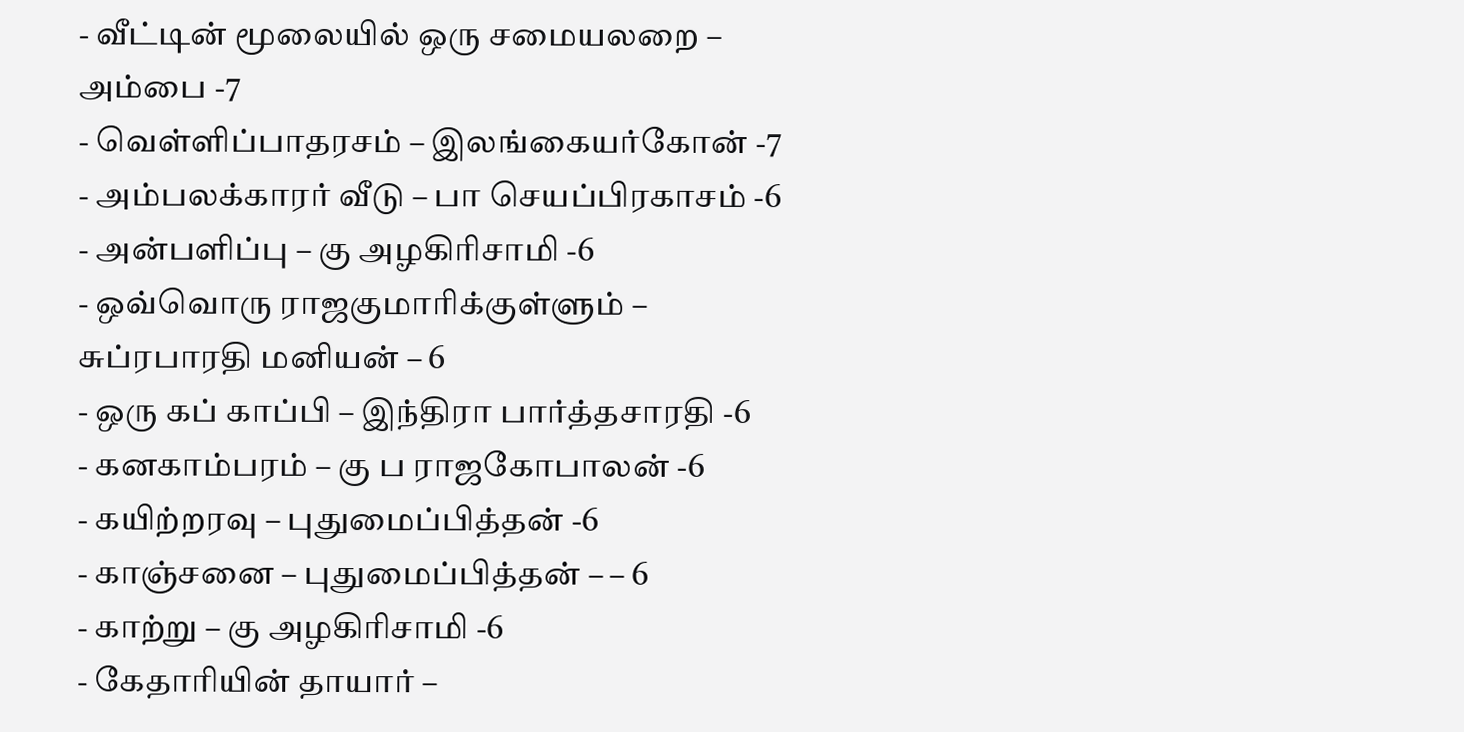- வீட்டின் மூலையில் ஒரு சமையலறை – அம்பை -7
- வெள்ளிப்பாதரசம் – இலங்கையர்கோன் -7
- அம்பலக்காரர் வீடு – பா செயப்பிரகாசம் -6
- அன்பளிப்பு – கு அழகிரிசாமி -6
- ஒவ்வொரு ராஜகுமாரிக்குள்ளும் – சுப்ரபாரதி மனியன் – 6
- ஒரு கப் காப்பி – இந்திரா பார்த்தசாரதி -6
- கனகாம்பரம் – கு ப ராஜகோபாலன் -6
- கயிற்றரவு – புதுமைப்பித்தன் -6
- காஞ்சனை – புதுமைப்பித்தன் – – 6
- காற்று – கு அழகிரிசாமி -6
- கேதாரியின் தாயார் –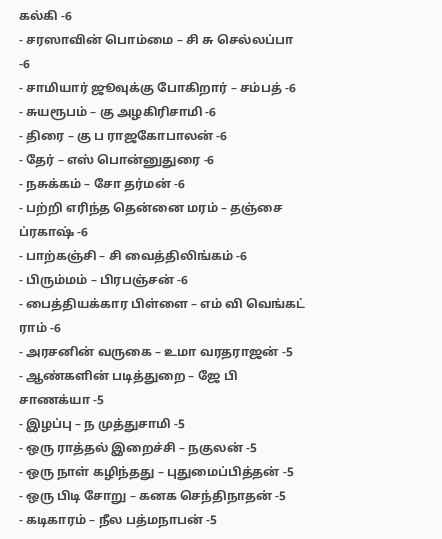கல்கி -6
- சரஸாவின் பொம்மை – சி சு செல்லப்பா -6
- சாமியார் ஜூவுக்கு போகிறார் – சம்பத் -6
- சுயரூபம் – கு அழகிரிசாமி -6
- திரை – கு ப ராஜகோபாலன் -6
- தேர் – எஸ் பொன்னுதுரை -6
- நசுக்கம் – சோ தர்மன் -6
- பற்றி எரிந்த தென்னை மரம் – தஞ்சை ப்ரகாஷ் -6
- பாற்கஞ்சி – சி வைத்திலிங்கம் -6
- பிரும்மம் – பிரபஞ்சன் -6
- பைத்தியக்கார பிள்ளை – எம் வி வெங்கட் ராம் -6
- அரசனின் வருகை – உமா வரதராஜன் -5
- ஆண்களின் படித்துறை – ஜே பி சாணக்யா -5
- இழப்பு – ந முத்துசாமி -5
- ஒரு ராத்தல் இறைச்சி – நகுலன் -5
- ஒரு நாள் கழிந்தது – புதுமைப்பித்தன் -5
- ஒரு பிடி சோறு – கனக செந்திநாதன் -5
- கடிகாரம் – நீல பத்மநாபன் -5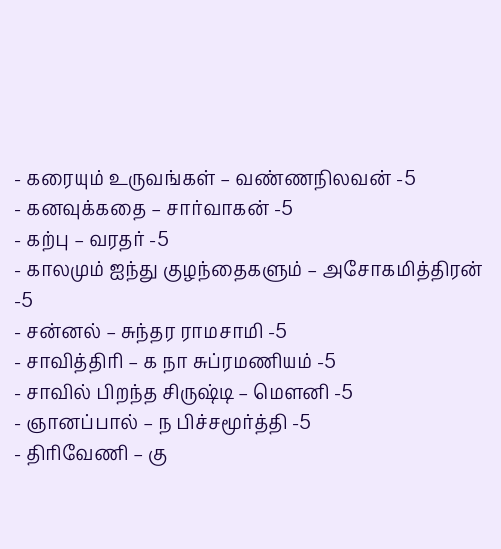- கரையும் உருவங்கள் – வண்ணநிலவன் -5
- கனவுக்கதை – சார்வாகன் -5
- கற்பு – வரதர் -5
- காலமும் ஐந்து குழந்தைகளும் – அசோகமித்திரன் -5
- சன்னல் – சுந்தர ராமசாமி -5
- சாவித்திரி – க நா சுப்ரமணியம் -5
- சாவில் பிறந்த சிருஷ்டி – மௌனி -5
- ஞானப்பால் – ந பிச்சமூர்த்தி -5
- திரிவேணி – கு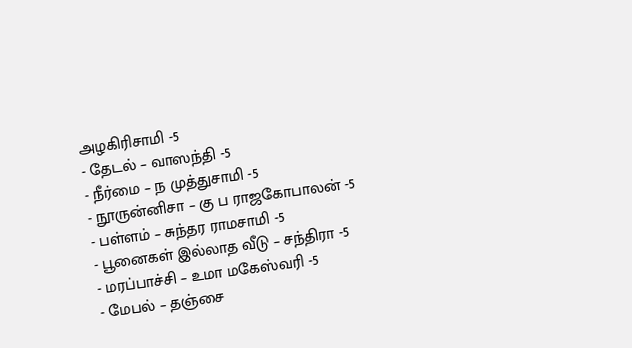அழகிரிசாமி -5
- தேடல் – வாஸந்தி -5
- நீர்மை – ந முத்துசாமி -5
- நூருன்னிசா – கு ப ராஜகோபாலன் -5
- பள்ளம் – சுந்தர ராமசாமி -5
- பூனைகள் இல்லாத வீடு – சந்திரா -5
- மரப்பாச்சி – உமா மகேஸ்வரி -5
- மேபல் – தஞ்சை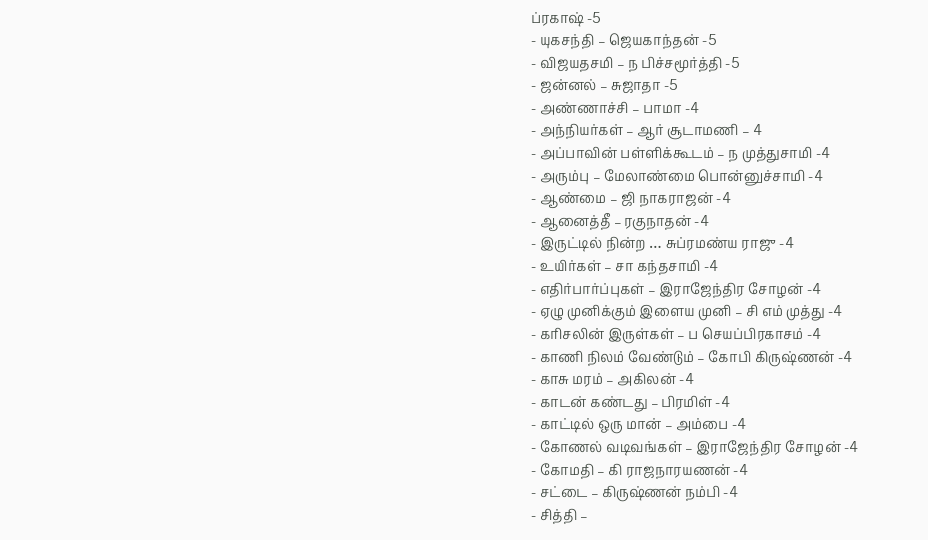ப்ரகாஷ் -5
- யுகசந்தி – ஜெயகாந்தன் -5
- விஜயதசமி – ந பிச்சமூர்த்தி -5
- ஜன்னல் – சுஜாதா -5
- அண்ணாச்சி – பாமா -4
- அந்நியர்கள் – ஆர் சூடாமணி – 4
- அப்பாவின் பள்ளிக்கூடம் – ந முத்துசாமி -4
- அரும்பு – மேலாண்மை பொன்னுச்சாமி -4
- ஆண்மை – ஜி நாகராஜன் -4
- ஆனைத்தீ – ரகுநாதன் -4
- இருட்டில் நின்ற … சுப்ரமண்ய ராஜு -4
- உயிர்கள் – சா கந்தசாமி -4
- எதிர்பார்ப்புகள் – இராஜேந்திர சோழன் -4
- ஏழு முனிக்கும் இளைய முனி – சி எம் முத்து -4
- கரிசலின் இருள்கள் – ப செயப்பிரகாசம் -4
- காணி நிலம் வேண்டும் – கோபி கிருஷ்ணன் -4
- காசு மரம் – அகிலன் -4
- காடன் கண்டது – பிரமிள் -4
- காட்டில் ஒரு மான் – அம்பை -4
- கோணல் வடிவங்கள் – இராஜேந்திர சோழன் -4
- கோமதி – கி ராஜநாரயணன் -4
- சட்டை – கிருஷ்ணன் நம்பி -4
- சித்தி –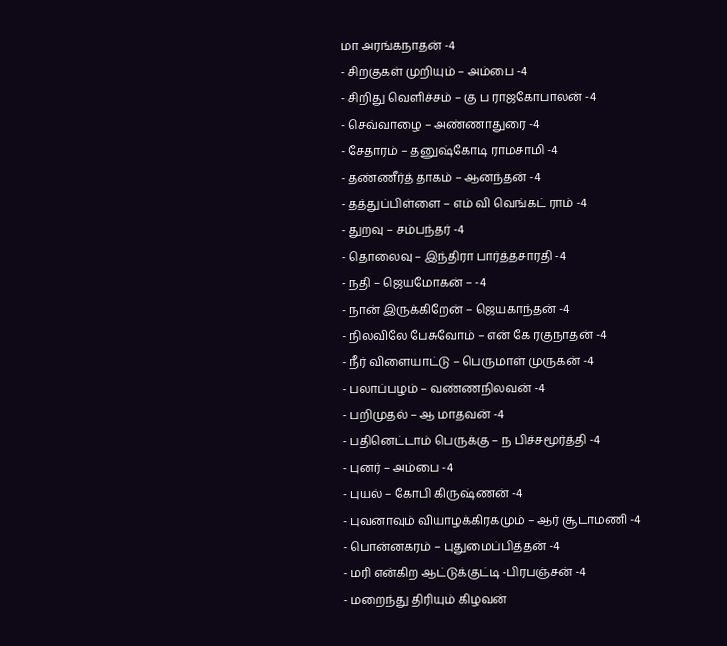மா அரங்கநாதன் -4
- சிறகுகள் முறியும் – அம்பை -4
- சிறிது வெளிச்சம் – கு ப ராஜகோபாலன் -4
- செவ்வாழை – அண்ணாதுரை -4
- சேதாரம் – தனுஷ்கோடி ராமசாமி -4
- தண்ணீர்த் தாகம் – ஆனந்தன் -4
- தத்துப்பிள்ளை – எம் வி வெங்கட் ராம் -4
- துறவு – சம்பந்தர் -4
- தொலைவு – இந்திரா பார்த்தசாரதி -4
- நதி – ஜெயமோகன் – -4
- நான் இருக்கிறேன் – ஜெயகாந்தன் -4
- நிலவிலே பேசுவோம் – என் கே ரகுநாதன் -4
- நீர் விளையாட்டு – பெருமாள் முருகன் -4
- பலாப்பழம் – வண்ணநிலவன் -4
- பறிமுதல் – ஆ மாதவன் -4
- பதினெட்டாம் பெருக்கு – ந பிச்சமூர்த்தி -4
- புனர் – அம்பை -4
- புயல் – கோபி கிருஷ்ணன் -4
- புவனாவும் வியாழக்கிரகமும் – ஆர் சூடாமணி -4
- பொன்னகரம் – புதுமைப்பித்தன் -4
- மரி என்கிற ஆட்டுக்குட்டி -பிரபஞ்சன் -4
- மறைந்து திரியும் கிழவன்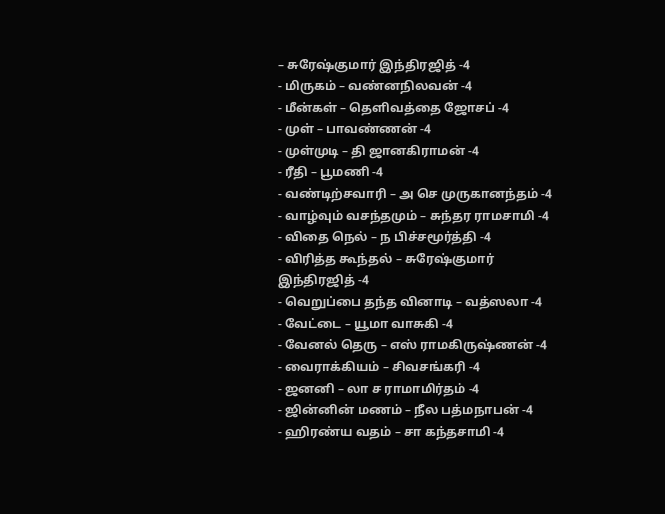– சுரேஷ்குமார் இந்திரஜித் -4
- மிருகம் – வண்னநிலவன் -4
- மீன்கள் – தெளிவத்தை ஜோசப் -4
- முள் – பாவண்ணன் -4
- முள்முடி – தி ஜானகிராமன் -4
- ரீதி – பூமணி -4
- வண்டிற்சவாரி – அ செ முருகானந்தம் -4
- வாழ்வும் வசந்தமும் – சுந்தர ராமசாமி -4
- விதை நெல் – ந பிச்சமூர்த்தி -4
- விரித்த கூந்தல் – சுரேஷ்குமார் இந்திரஜித் -4
- வெறுப்பை தந்த வினாடி – வத்ஸலா -4
- வேட்டை – யூமா வாசுகி -4
- வேனல் தெரு – எஸ் ராமகிருஷ்ணன் -4
- வைராக்கியம் – சிவசங்கரி -4
- ஜனனி – லா ச ராமாமிர்தம் -4
- ஜின்னின் மணம் – நீல பத்மநாபன் -4
- ஹிரண்ய வதம் – சா கந்தசாமி -4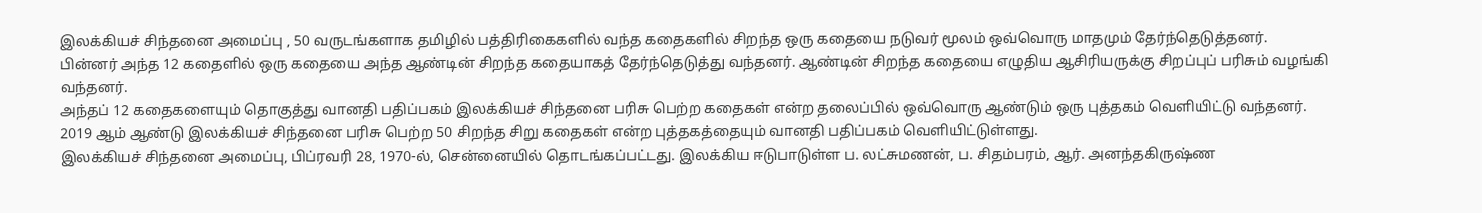இலக்கியச் சிந்தனை அமைப்பு , 50 வருடங்களாக தமிழில் பத்திரிகைகளில் வந்த கதைகளில் சிறந்த ஒரு கதையை நடுவர் மூலம் ஒவ்வொரு மாதமும் தேர்ந்தெடுத்தனர்.
பின்னர் அந்த 12 கதைளில் ஒரு கதையை அந்த ஆண்டின் சிறந்த கதையாகத் தேர்ந்தெடுத்து வந்தனர். ஆண்டின் சிறந்த கதையை எழுதிய ஆசிரியருக்கு சிறப்புப் பரிசும் வழங்கி வந்தனர்.
அந்தப் 12 கதைகளையும் தொகுத்து வானதி பதிப்பகம் இலக்கியச் சிந்தனை பரிசு பெற்ற கதைகள் என்ற தலைப்பில் ஒவ்வொரு ஆண்டும் ஒரு புத்தகம் வெளியிட்டு வந்தனர்.
2019 ஆம் ஆண்டு இலக்கியச் சிந்தனை பரிசு பெற்ற 50 சிறந்த சிறு கதைகள் என்ற புத்தகத்தையும் வானதி பதிப்பகம் வெளியிட்டுள்ளது.
இலக்கியச் சிந்தனை அமைப்பு, பிப்ரவரி 28, 1970-ல், சென்னையில் தொடங்கப்பட்டது. இலக்கிய ஈடுபாடுள்ள ப. லட்சுமணன், ப. சிதம்பரம், ஆர். அனந்தகிருஷ்ண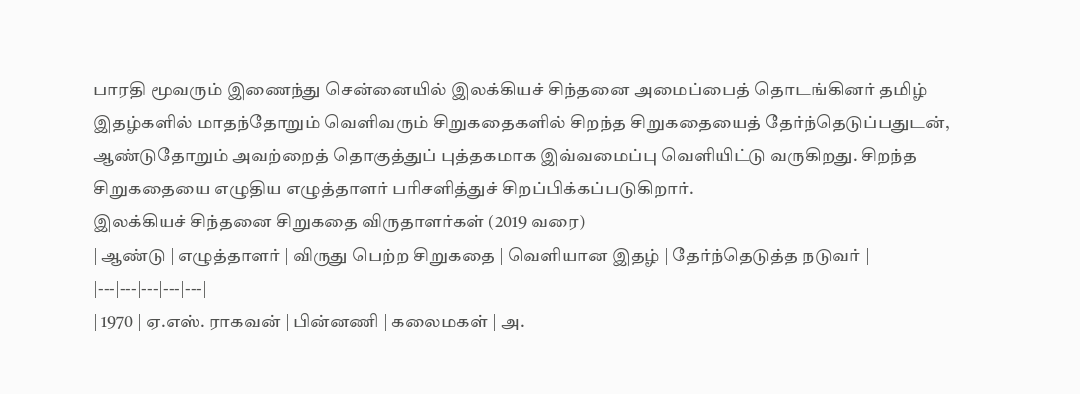பாரதி மூவரும் இணைந்து சென்னையில் இலக்கியச் சிந்தனை அமைப்பைத் தொடங்கினர் தமிழ் இதழ்களில் மாதந்தோறும் வெளிவரும் சிறுகதைகளில் சிறந்த சிறுகதையைத் தேர்ந்தெடுப்பதுடன், ஆண்டுதோறும் அவற்றைத் தொகுத்துப் புத்தகமாக இவ்வமைப்பு வெளியிட்டு வருகிறது. சிறந்த சிறுகதையை எழுதிய எழுத்தாளர் பரிசளித்துச் சிறப்பிக்கப்படுகிறார்.
இலக்கியச் சிந்தனை சிறுகதை விருதாளர்கள் (2019 வரை)
| ஆண்டு | எழுத்தாளர் | விருது பெற்ற சிறுகதை | வெளியான இதழ் | தேர்ந்தெடுத்த நடுவர் |
|---|---|---|---|---|
| 1970 | ஏ.எஸ். ராகவன் | பின்னணி | கலைமகள் | அ.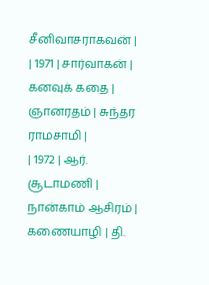சீனிவாசராகவன் |
| 1971 | சார்வாகன் | கனவுக் கதை | ஞானரதம் | சுந்தர ராமசாமி |
| 1972 | ஆர். சூடாமணி | நான்காம் ஆசிரம் | கணையாழி | தி.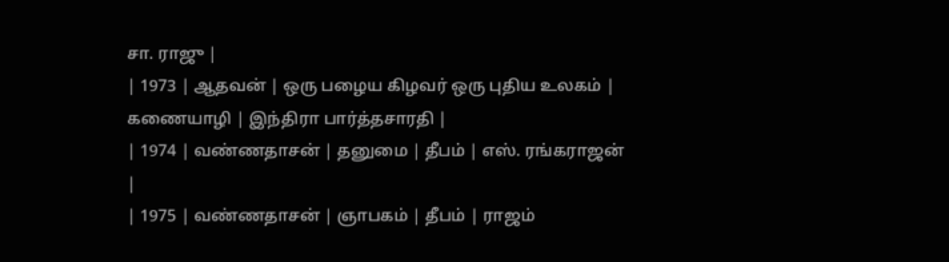சா. ராஜு |
| 1973 | ஆதவன் | ஒரு பழைய கிழவர் ஒரு புதிய உலகம் | கணையாழி | இந்திரா பார்த்தசாரதி |
| 1974 | வண்ணதாசன் | தனுமை | தீபம் | எஸ். ரங்கராஜன் |
| 1975 | வண்ணதாசன் | ஞாபகம் | தீபம் | ராஜம்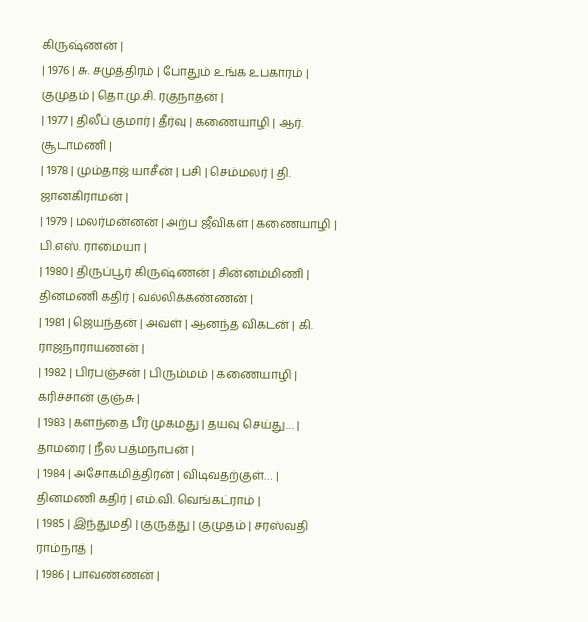கிருஷ்ணன் |
| 1976 | சு. சமுத்திரம் | போதும் உங்க உபகாரம் | குமுதம் | தொ.மு.சி. ரகுநாதன் |
| 1977 | திலீப் குமார் | தீர்வு | கணையாழி | ஆர். சூடாமணி |
| 1978 | மும்தாஜ் யாசீன் | பசி | செம்மலர் | தி. ஜானகிராமன் |
| 1979 | மலர்மன்னன் | அற்ப ஜீவிகள் | கணையாழி | பி.எஸ். ராமையா |
| 1980 | திருப்பூர் கிருஷ்ணன் | சின்னம்மிணி | தினமணி கதிர் | வல்லிக்கண்ணன் |
| 1981 | ஜெயந்தன் | அவள் | ஆனந்த விகடன் | கி. ராஜநாராயணன் |
| 1982 | பிரபஞ்சன் | பிரும்மம் | கணையாழி | கரிச்சான் குஞ்சு |
| 1983 | களந்தை பீர் முகமது | தயவு செய்து… | தாமரை | நீல பத்மநாபன் |
| 1984 | அசோகமித்திரன் | விடிவதற்குள்… | தினமணி கதிர் | எம்.வி. வெங்கட்ராம் |
| 1985 | இந்துமதி | குருத்து | குமுதம் | சரஸ்வதி ராம்நாத் |
| 1986 | பாவண்ணன் |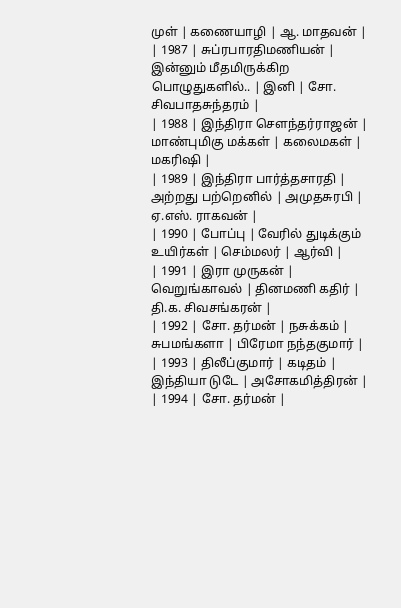முள் | கணையாழி | ஆ. மாதவன் |
| 1987 | சுப்ரபாரதிமணியன் | இன்னும் மீதமிருக்கிற பொழுதுகளில்.. | இனி | சோ. சிவபாதசுந்தரம் |
| 1988 | இந்திரா சௌந்தர்ராஜன் | மாண்புமிகு மக்கள் | கலைமகள் | மகரிஷி |
| 1989 | இந்திரா பார்த்தசாரதி | அற்றது பற்றெனில் | அமுதசுரபி | ஏ.எஸ். ராகவன் |
| 1990 | போப்பு | வேரில் துடிக்கும் உயிர்கள் | செம்மலர் | ஆர்வி |
| 1991 | இரா முருகன் | வெறுங்காவல் | தினமணி கதிர் | தி.க. சிவசங்கரன் |
| 1992 | சோ. தர்மன் | நசுக்கம் | சுபமங்களா | பிரேமா நந்தகுமார் |
| 1993 | திலீப்குமார் | கடிதம் | இந்தியா டுடே | அசோகமித்திரன் |
| 1994 | சோ. தர்மன் |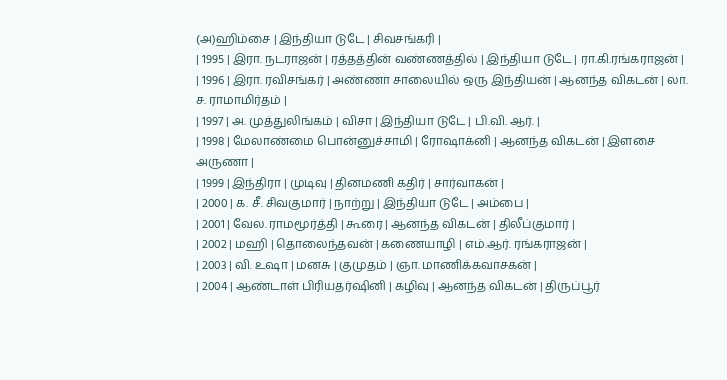(அ)ஹிம்சை | இந்தியா டுடே | சிவசங்கரி |
| 1995 | இரா. நடராஜன் | ரத்தத்தின் வண்ணத்தில் | இந்தியா டுடே | ரா.கி.ரங்கராஜன் |
| 1996 | இரா. ரவிசங்கர் | அண்ணா சாலையில் ஒரு இந்தியன் | ஆனந்த விகடன் | லா. ச. ராமாமிர்தம் |
| 1997 | அ. முத்துலிங்கம் | விசா | இந்தியா டுடே | பி.வி. ஆர். |
| 1998 | மேலாண்மை பொன்னுச்சாமி | ரோஷாக்னி | ஆனந்த விகடன் | இளசை அருணா |
| 1999 | இந்திரா | முடிவு | தினமணி கதிர் | சார்வாகன் |
| 2000 | க. சீ. சிவகுமார் | நாற்று | இந்தியா டுடே | அம்பை |
| 2001 | வேல. ராமமூர்த்தி | கூரை | ஆனந்த விகடன் | திலீப்குமார் |
| 2002 | மஹி | தொலைந்தவன் | கணையாழி | எம்.ஆர். ரங்கராஜன் |
| 2003 | வி. உஷா | மனசு | குமுதம் | ஞா. மாணிக்கவாசகன் |
| 2004 | ஆண்டாள் பிரியதர்ஷினி | கழிவு | ஆனந்த விகடன் | திருப்பூர்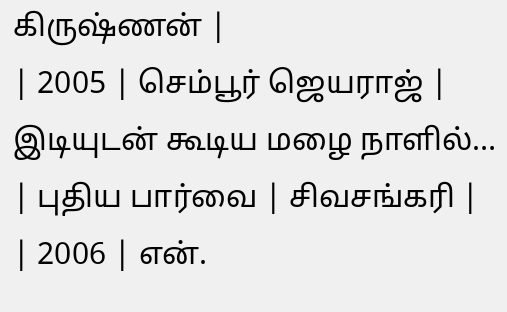கிருஷ்ணன் |
| 2005 | செம்பூர் ஜெயராஜ் | இடியுடன் கூடிய மழை நாளில்… | புதிய பார்வை | சிவசங்கரி |
| 2006 | என்.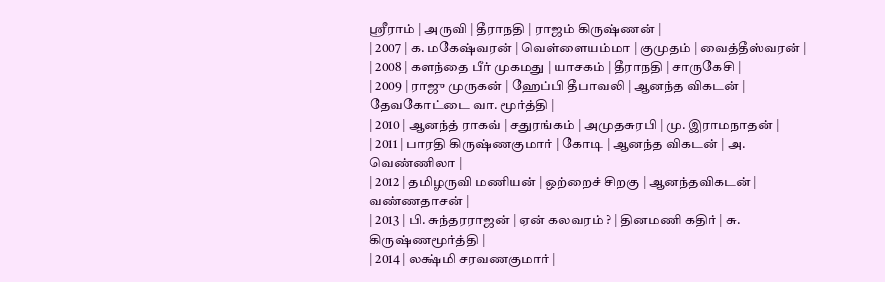ஶ்ரீராம் | அருவி | தீராநதி | ராஜம் கிருஷ்ணன் |
| 2007 | க. மகேஷ்வரன் | வெள்ளையம்மா | குமுதம் | வைத்தீஸ்வரன் |
| 2008 | களந்தை பீர் முகமது | யாசகம் | தீராநதி | சாருகேசி |
| 2009 | ராஜு முருகன் | ஹேப்பி தீபாவலி | ஆனந்த விகடன் | தேவகோட்டை வா. மூர்த்தி |
| 2010 | ஆனந்த் ராகவ் | சதுரங்கம் | அமுதசுரபி | மு. இராமநாதன் |
| 2011 | பாரதி கிருஷ்ணகுமார் | கோடி | ஆனந்த விகடன் | அ. வெண்ணிலா |
| 2012 | தமிழருவி மணியன் | ஒற்றைச் சிறகு | ஆனந்தவிகடன் | வண்ணதாசன் |
| 2013 | பி. சுந்தரராஜன் | ஏன் கலவரம் ? | தினமணி கதிர் | சு. கிருஷ்ணமூர்த்தி |
| 2014 | லக்ஷ்மி சரவணகுமார் |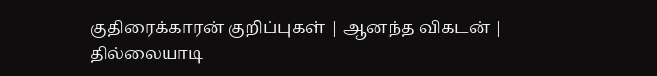குதிரைக்காரன் குறிப்புகள் | ஆனந்த விகடன் | தில்லையாடி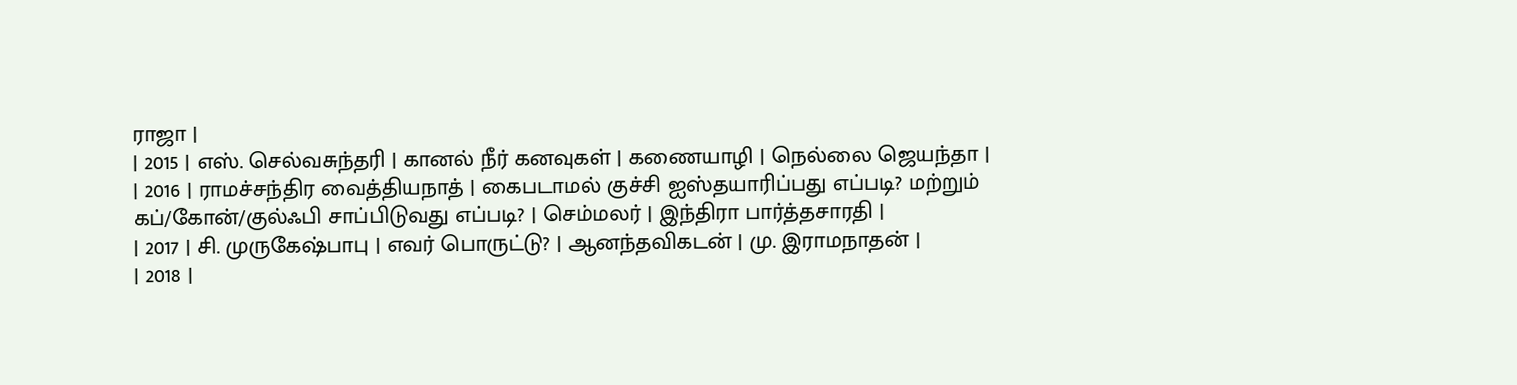ராஜா |
| 2015 | எஸ். செல்வசுந்தரி | கானல் நீர் கனவுகள் | கணையாழி | நெல்லை ஜெயந்தா |
| 2016 | ராமச்சந்திர வைத்தியநாத் | கைபடாமல் குச்சி ஐஸ்தயாரிப்பது எப்படி? மற்றும் கப்/கோன்/குல்ஃபி சாப்பிடுவது எப்படி? | செம்மலர் | இந்திரா பார்த்தசாரதி |
| 2017 | சி. முருகேஷ்பாபு | எவர் பொருட்டு? | ஆனந்தவிகடன் | மு. இராமநாதன் |
| 2018 |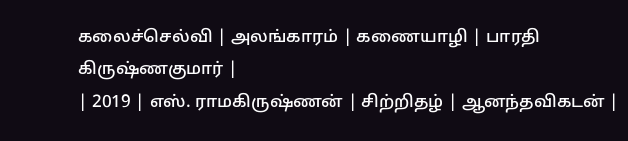கலைச்செல்வி | அலங்காரம் | கணையாழி | பாரதி கிருஷ்ணகுமார் |
| 2019 | எஸ். ராமகிருஷ்ணன் | சிற்றிதழ் | ஆனந்தவிகடன் |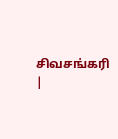சிவசங்கரி |